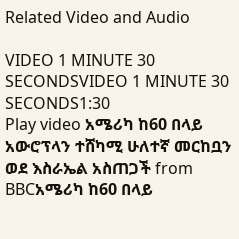Related Video and Audio

VIDEO 1 MINUTE 30 SECONDSVIDEO 1 MINUTE 30 SECONDS1:30
Play video አሜሪካ ከ60 በላይ አውሮፕላን ተሸካሚ ሁለተኛ መርከቧን ወደ እስራኤል አስጠጋች from BBCአሜሪካ ከ60 በላይ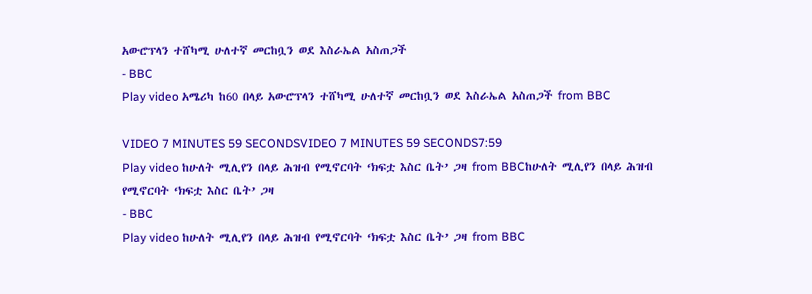አውሮፕላን ተሸካሚ ሁለተኛ መርከቧን ወደ እስራኤል አስጠጋች
- BBC
Play video አሜሪካ ከ60 በላይ አውሮፕላን ተሸካሚ ሁለተኛ መርከቧን ወደ እስራኤል አስጠጋች from BBC

VIDEO 7 MINUTES 59 SECONDSVIDEO 7 MINUTES 59 SECONDS7:59
Play video ከሁለት ሚሊየን በላይ ሕዝብ የሚኖርባት ‘ክፍቷ እስር ቤት’ ጋዛ from BBCከሁለት ሚሊየን በላይ ሕዝብ የሚኖርባት ‘ክፍቷ እስር ቤት’ ጋዛ
- BBC
Play video ከሁለት ሚሊየን በላይ ሕዝብ የሚኖርባት ‘ክፍቷ እስር ቤት’ ጋዛ from BBC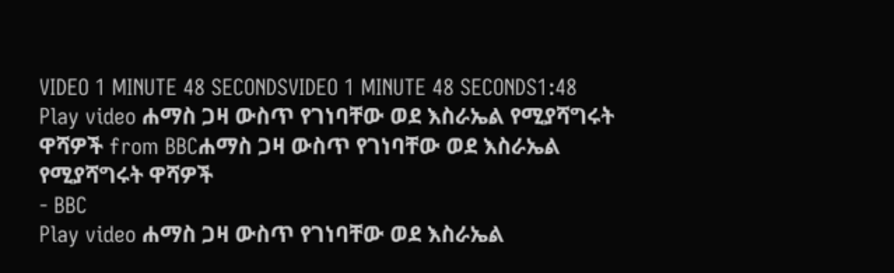VIDEO 1 MINUTE 48 SECONDSVIDEO 1 MINUTE 48 SECONDS1:48
Play video ሐማስ ጋዛ ውስጥ የገነባቸው ወደ እስራኤል የሚያሻግሩት ዋሻዎች from BBCሐማስ ጋዛ ውስጥ የገነባቸው ወደ እስራኤል የሚያሻግሩት ዋሻዎች
- BBC
Play video ሐማስ ጋዛ ውስጥ የገነባቸው ወደ እስራኤል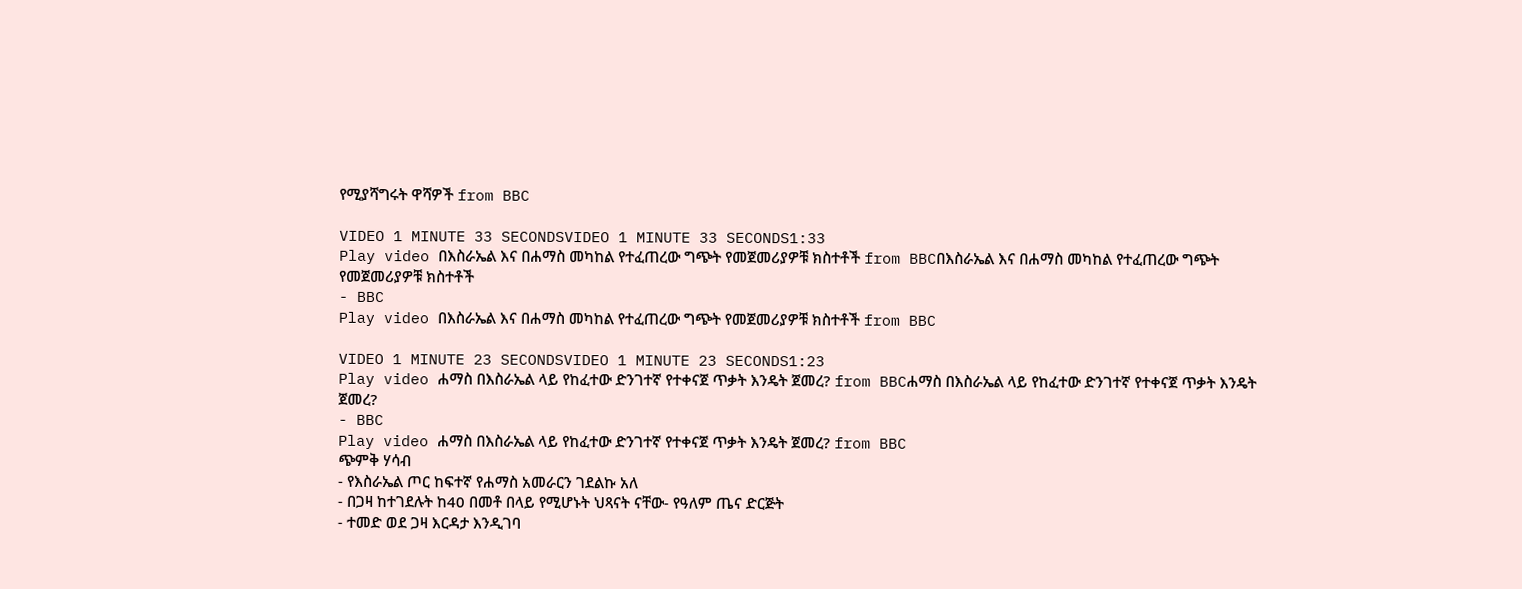የሚያሻግሩት ዋሻዎች from BBC

VIDEO 1 MINUTE 33 SECONDSVIDEO 1 MINUTE 33 SECONDS1:33
Play video በእስራኤል እና በሐማስ መካከል የተፈጠረው ግጭት የመጀመሪያዎቹ ክስተቶች from BBCበእስራኤል እና በሐማስ መካከል የተፈጠረው ግጭት የመጀመሪያዎቹ ክስተቶች
- BBC
Play video በእስራኤል እና በሐማስ መካከል የተፈጠረው ግጭት የመጀመሪያዎቹ ክስተቶች from BBC

VIDEO 1 MINUTE 23 SECONDSVIDEO 1 MINUTE 23 SECONDS1:23
Play video ሐማስ በእስራኤል ላይ የከፈተው ድንገተኛ የተቀናጀ ጥቃት እንዴት ጀመረ? from BBCሐማስ በእስራኤል ላይ የከፈተው ድንገተኛ የተቀናጀ ጥቃት እንዴት ጀመረ?
- BBC
Play video ሐማስ በእስራኤል ላይ የከፈተው ድንገተኛ የተቀናጀ ጥቃት እንዴት ጀመረ? from BBC
ጭምቅ ሃሳብ
- የእስራኤል ጦር ከፍተኛ የሐማስ አመራርን ገደልኩ አለ
- በጋዛ ከተገደሉት ከ40 በመቶ በላይ የሚሆኑት ህጻናት ናቸው- የዓለም ጤና ድርጅት
- ተመድ ወደ ጋዛ እርዳታ እንዲገባ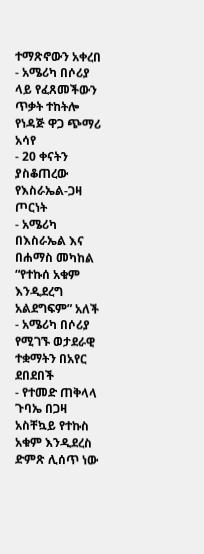ተማጽኖውን አቀረበ
- አሜሪካ በሶሪያ ላይ የፈጸመችውን ጥቃት ተከትሎ የነዳጅ ዋጋ ጭማሪ አሳየ
- 20 ቀናትን ያስቆጠረው የእስራኤል-ጋዛ ጦርነት
- አሜሪካ በእስራኤል እና በሐማስ መካከል “የተኩሰ አቁም እንዲደረግ አልደግፍም” አለች
- አሜሪካ በሶሪያ የሚገኙ ወታደራዊ ተቋማትን በአየር ደበደበች
- የተመድ ጠቅላላ ጉባኤ በጋዛ አስቸኳይ የተኩስ አቁም እንዲደረስ ድምጽ ሊሰጥ ነው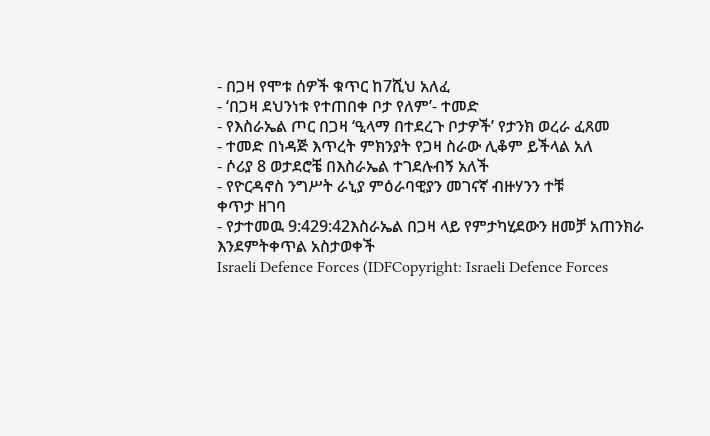- በጋዛ የሞቱ ሰዎች ቁጥር ከ7ሺህ አለፈ
- ‘በጋዛ ደህንነቱ የተጠበቀ ቦታ የለም’- ተመድ
- የእስራኤል ጦር በጋዛ ‘ዒላማ በተደረጉ ቦታዎች’ የታንክ ወረራ ፈጸመ
- ተመድ በነዳጅ እጥረት ምክንያት የጋዛ ስራው ሊቆም ይችላል አለ
- ሶሪያ 8 ወታደሮቼ በእስራኤል ተገደሉብኝ አለች
- የዮርዳኖስ ንግሥት ራኒያ ምዕራባዊያን መገናኛ ብዙሃንን ተቹ
ቀጥታ ዘገባ
- የታተመዉ 9:429:42እስራኤል በጋዛ ላይ የምታካሂደውን ዘመቻ አጠንክራ እንደምትቀጥል አስታወቀች
Israeli Defence Forces (IDFCopyright: Israeli Defence Forces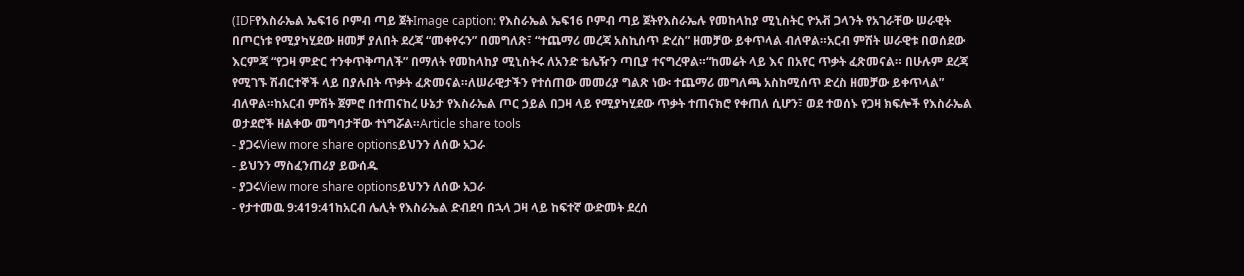(IDFየእስራኤል ኤፍ16 ቦምብ ጣይ ጀትImage caption: የእስራኤል ኤፍ16 ቦምብ ጣይ ጀትየእስራኤሉ የመከላከያ ሚኒስትር ዮአቭ ጋላንት የአገራቸው ሠራዊት በጦርነቱ የሚያካሂደው ዘመቻ ያለበት ደረጃ “መቀየሩን” በመግለጽ፣ “ተጨማሪ መረጃ አስኪሰጥ ድረስ” ዘመቻው ይቀጥላል ብለዋል።አርብ ምሽት ሠራዊቱ በወሰደው እርምጃ “የጋዛ ምድር ተንቀጥቅጣለች” በማለት የመከላከያ ሚኒስትሩ ለአንድ ቴሌዥን ጣቢያ ተናግረዋል።“ከመሬት ላይ እና በአየር ጥቃት ፈጽመናል። በሁሉም ደረጃ የሚገኙ ሽብርተኞች ላይ በያሉበት ጥቃት ፈጽመናል።ለሠራዊታችን የተሰጠው መመሪያ ግልጽ ነው፡ ተጨማሪ መግለጫ አስከሚሰጥ ድረስ ዘመቻው ይቀጥላል” ብለዋል።ከአርብ ምሽት ጀምሮ በተጠናከረ ሁኔታ የእስራኤል ጦር ኃይል በጋዛ ላይ የሚያካሂደው ጥቃት ተጠናክሮ የቀጠለ ሲሆን፣ ወደ ተወሰኑ የጋዛ ክፍሎች የእስራኤል ወታደሮች ዘልቀው መግባታቸው ተነግሯል።Article share tools
- ያጋሩView more share optionsይህንን ለሰው አጋራ
- ይህንን ማስፈንጠሪያ ይውሰዱ
- ያጋሩView more share optionsይህንን ለሰው አጋራ
- የታተመዉ 9:419:41ከአርብ ሌሊት የእስራኤል ድብደባ በኋላ ጋዛ ላይ ከፍተኛ ውድመት ደረሰ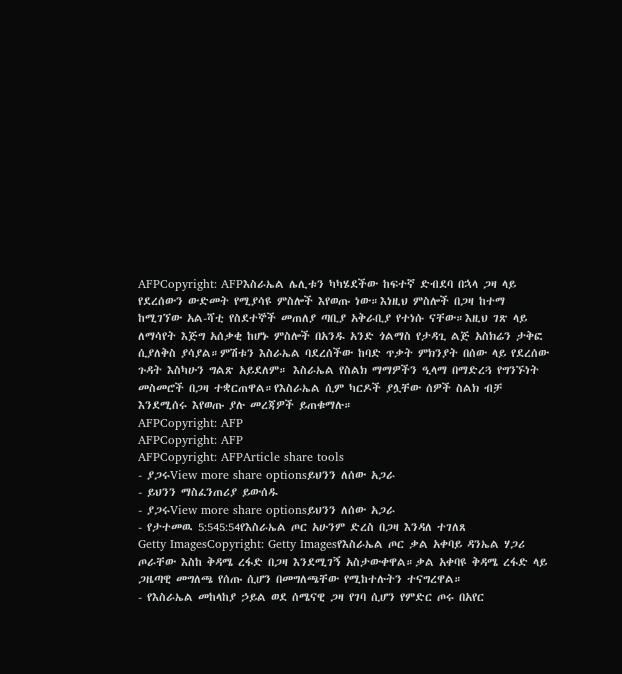AFPCopyright: AFPእስራኤል ሌሊቱን ካካሄደችው ከፍተኛ ድብደባ በኋላ ጋዛ ላይ የደረሰውን ውድመት የሚያሳዩ ምስሎች እየወጡ ነው።እነዚህ ምስሎች በጋዛ ከተማ ከሚገኘው አል-ሻቲ የስደተኞች መጠለያ ጣቢያ አቅራቢያ የተነሱ ናቸው።እዚህ ገጽ ላይ ለማሳየት እጅግ አሰቃቂ ከሆኑ ምስሎች በአንዱ አንድ ጎልማስ የታዳጊ ልጅ አስክሬን ታቅፎ ሲያለቅስ ያሳያል።ምሽቱን እስራኤል ባደረሰችው ከባድ ጥቃት ምክንያት በሰው ላይ የደረሰው ጉዳት እስካሁን ግልጽ አይደለም። እስራኤል የስልክ ማማዎችን ዒላማ በማድረጓ የግንኙነት መስመሮች በጋዛ ተቋርጠዋል።የእስራኤል ሲም ካርዶች ያሏቸው ሰዎች ስልክ ብቻ እንደሚሰሩ እየወጡ ያሉ መረጃዎች ይጠቁማሉ።
AFPCopyright: AFP
AFPCopyright: AFP
AFPCopyright: AFPArticle share tools
- ያጋሩView more share optionsይህንን ለሰው አጋራ
- ይህንን ማስፈንጠሪያ ይውሰዱ
- ያጋሩView more share optionsይህንን ለሰው አጋራ
- የታተመዉ 5:545:54የእስራኤል ጦር አሁንም ድረስ በጋዛ እንዳለ ተገለጸ
Getty ImagesCopyright: Getty Imagesየእስራኤል ጦር ቃል አቀባይ ዳንኤል ሃጋሪ ጦራቸው እስከ ቅዳሜ ረፋድ በጋዛ እንደሚገኝ አስታውቀዋል።ቃል አቀባዩ ቅዳሜ ረፋድ ላይ ጋዜጣዊ መግለጫ የሰጡ ሲሆን በመግለጫቸው የሚከተሉትን ተናግረዋል።
- የእስራኤል መከላከያ ኃይል ወደ ሰሜናዊ ጋዛ የገባ ሲሆን የምድር ጦሩ በአየር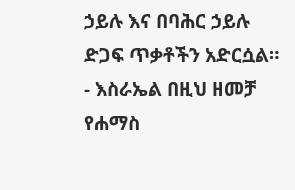ኃይሉ እና በባሕር ኃይሉ ድጋፍ ጥቃቶችን አድርሷል።
- እስራኤል በዚህ ዘመቻ የሐማስ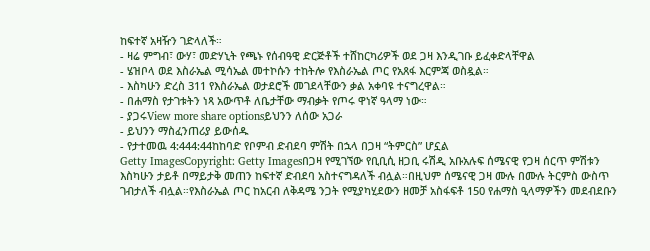ከፍተኛ አዛዥን ገድላለች።
- ዛሬ ምግብ፣ ውሃ፣ መድሃኒት የጫኑ የሰብዓዊ ድርጅቶች ተሸከርካሪዎች ወደ ጋዛ እንዲገቡ ይፈቀድላቸዋል
- ሄዝቦላ ወደ እስራኤል ሚሳኤል መተኮሱን ተከትሎ የእስራኤል ጦር የአጸፋ እርምጃ ወስዷል።
- እስካሁን ድረስ 311 የእስራኤል ወታደሮች መገደላቸውን ቃል አቀባዩ ተናግረዋል።
- በሐማስ የታገቱትን ነጻ አውጥቶ ለቤታቸው ማብቃት የጦሩ ዋነኛ ዓላማ ነው።
- ያጋሩView more share optionsይህንን ለሰው አጋራ
- ይህንን ማስፈንጠሪያ ይውሰዱ
- የታተመዉ 4:444:44ከከባድ የቦምብ ድብደባ ምሽት በኋላ በጋዛ “ትምርስ” ሆኗል
Getty ImagesCopyright: Getty Imagesበጋዛ የሚገኘው የቢቢሲ ዘጋቢ ሩሽዲ አቡአሉፍ ሰሜናዊ የጋዛ ሰርጥ ምሽቱን እስካሁን ታይቶ በማይታቅ መጠን ከፍተኛ ድብደባ አስተናግዳለች ብሏል።በዚህም ሰሜናዊ ጋዛ ሙሉ በሙሉ ትርምስ ውስጥ ገብታለች ብሏል።የእስራኤል ጦር ከአርብ ለቅዳሜ ንጋት የሚያካሂደውን ዘመቻ አስፋፍቶ 150 የሐማስ ዒላማዎችን መደብደቡን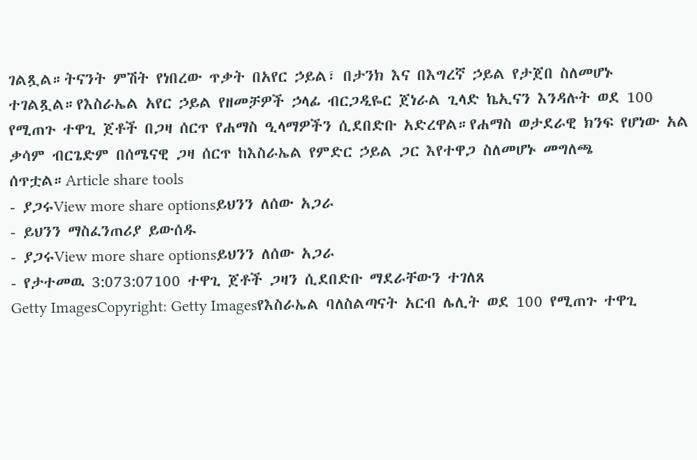ገልጿል።ትናንት ምሽት የነበረው ጥቃት በአየር ኃይል፣ በታንክ እና በእግረኛ ኃይል የታጀበ ስለመሆኑ ተገልጿል።የእስራኤል አየር ኃይል የዘመቻዎች ኃላፊ ብርጋዲዬር ጀነራል ጊላድ ኬኢናን እንዳሉት ወደ 100 የሚጠጉ ተዋጊ ጀቶች በጋዛ ሰርጥ የሐማስ ዒላማዎችን ሲደበድቡ አድረዋል።የሐማስ ወታደራዊ ክንፍ የሆነው አል ቃሳም ብርጌድም በሰሜናዊ ጋዛ ሰርጥ ከእስራኤል የምድር ኃይል ጋር እየተዋጋ ስለመሆኑ መግለጫ ሰጥቷል።Article share tools
- ያጋሩView more share optionsይህንን ለሰው አጋራ
- ይህንን ማስፈንጠሪያ ይውሰዱ
- ያጋሩView more share optionsይህንን ለሰው አጋራ
- የታተመዉ 3:073:07100 ተዋጊ ጀቶች ጋዛን ሲደበድቡ ማደራቸውን ተገለጸ
Getty ImagesCopyright: Getty Imagesየእስራኤል ባለስልጣናት አርብ ሌሊት ወደ 100 የሚጠጉ ተዋጊ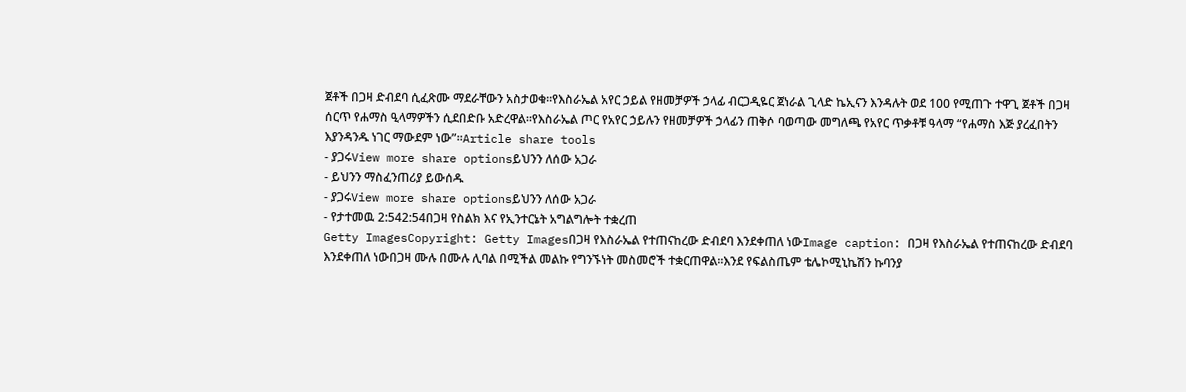ጀቶች በጋዛ ድብደባ ሲፈጽሙ ማደራቸውን አስታወቁ።የእስራኤል አየር ኃይል የዘመቻዎች ኃላፊ ብርጋዲዬር ጀነራል ጊላድ ኬኢናን እንዳሉት ወደ 100 የሚጠጉ ተዋጊ ጀቶች በጋዛ ሰርጥ የሐማስ ዒላማዎችን ሲደበድቡ አድረዋል።የእስራኤል ጦር የአየር ኃይሉን የዘመቻዎች ኃላፊን ጠቅሶ ባወጣው መግለጫ የአየር ጥቃቶቹ ዓላማ “የሐማስ እጅ ያረፈበትን እያንዳንዱ ነገር ማውደም ነው”።Article share tools
- ያጋሩView more share optionsይህንን ለሰው አጋራ
- ይህንን ማስፈንጠሪያ ይውሰዱ
- ያጋሩView more share optionsይህንን ለሰው አጋራ
- የታተመዉ 2:542:54በጋዛ የስልክ እና የኢንተርኔት አግልግሎት ተቋረጠ
Getty ImagesCopyright: Getty Imagesበጋዛ የእስራኤል የተጠናከረው ድብደባ እንደቀጠለ ነውImage caption: በጋዛ የእስራኤል የተጠናከረው ድብደባ እንደቀጠለ ነውበጋዛ ሙሉ በሙሉ ሊባል በሚችል መልኩ የግንኙነት መስመሮች ተቋርጠዋል።እንደ የፍልስጤም ቴሌኮሚኒኬሽን ኩባንያ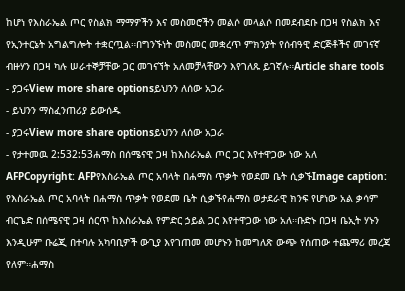ከሆነ የእስራኤል ጦር የስልክ ማማዎችን እና መስመሮችን መልሶ መላልሶ በመደብደቡ በጋዛ የስልክ እና የኢንተርኔት አግልግሎት ተቋርጧል።በግንኙነት መስመር መቋረጥ ምክንያት የሰብዓዊ ድርጅቶችና መገናኛ ብዙሃን በጋዛ ካሉ ሠራተኞቻቸው ጋር መገናኘት አለመቻላቸውን እየገለጹ ይገኛሉ።Article share tools
- ያጋሩView more share optionsይህንን ለሰው አጋራ
- ይህንን ማስፈንጠሪያ ይውሰዱ
- ያጋሩView more share optionsይህንን ለሰው አጋራ
- የታተመዉ 2:532:53ሐማስ በሰሜናዊ ጋዛ ከእስራኤል ጦር ጋር እየተዋጋው ነው አለ
AFPCopyright: AFPየእስራኤል ጦር አባላት በሐማስ ጥቃት የወደመ ቤት ሲቃኙImage caption: የእስራኤል ጦር አባላት በሐማስ ጥቃት የወደመ ቤት ሲቃኙየሐማስ ወታደራዊ ክንፍ የሆነው አል ቃሳም ብርጌድ በሰሜናዊ ጋዛ ሰርጥ ከእስራኤል የምድር ኃይል ጋር እየተዋጋው ነው አለ።ቡድኑ በጋዛ ቤኢት ሃኑን እንዲሁም ቡሬጂ በተባሉ አካባቢዎች ውጊያ እየገጠመ መሆኑን ከመግለጽ ውጭ የሰጠው ተጨማሪ መረጃ የለም።ሐማስ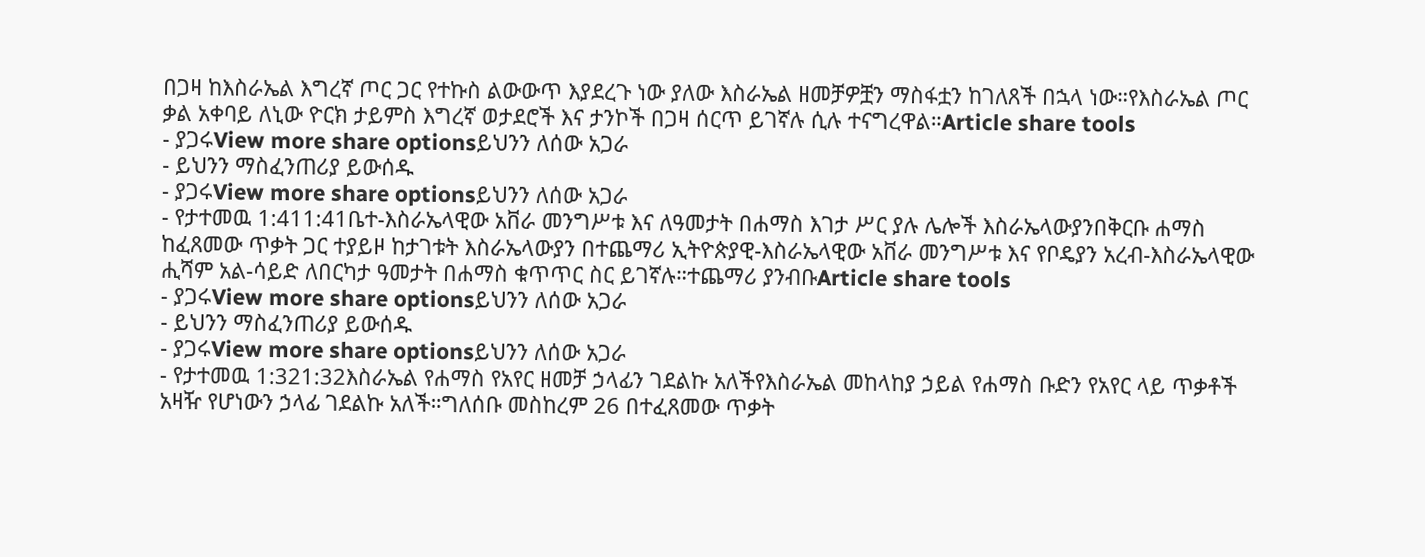በጋዛ ከእስራኤል እግረኛ ጦር ጋር የተኩስ ልውውጥ እያደረጉ ነው ያለው እስራኤል ዘመቻዎቿን ማስፋቷን ከገለጸች በኋላ ነው።የእስራኤል ጦር ቃል አቀባይ ለኒው ዮርክ ታይምስ እግረኛ ወታደሮች እና ታንኮች በጋዛ ሰርጥ ይገኛሉ ሲሉ ተናግረዋል።Article share tools
- ያጋሩView more share optionsይህንን ለሰው አጋራ
- ይህንን ማስፈንጠሪያ ይውሰዱ
- ያጋሩView more share optionsይህንን ለሰው አጋራ
- የታተመዉ 1:411:41ቤተ-እስራኤላዊው አቨራ መንግሥቱ እና ለዓመታት በሐማስ እገታ ሥር ያሉ ሌሎች እስራኤላውያንበቅርቡ ሐማስ ከፈጸመው ጥቃት ጋር ተያይዞ ከታገቱት እስራኤላውያን በተጨማሪ ኢትዮጵያዊ-እስራኤላዊው አቨራ መንግሥቱ እና የቦዴያን አረብ-እስራኤላዊው ሒሻም አል-ሳይድ ለበርካታ ዓመታት በሐማስ ቁጥጥር ስር ይገኛሉ።ተጨማሪ ያንብቡArticle share tools
- ያጋሩView more share optionsይህንን ለሰው አጋራ
- ይህንን ማስፈንጠሪያ ይውሰዱ
- ያጋሩView more share optionsይህንን ለሰው አጋራ
- የታተመዉ 1:321:32እስራኤል የሐማስ የአየር ዘመቻ ኃላፊን ገደልኩ አለችየእስራኤል መከላከያ ኃይል የሐማስ ቡድን የአየር ላይ ጥቃቶች አዛዥ የሆነውን ኃላፊ ገደልኩ አለች።ግለሰቡ መስከረም 26 በተፈጸመው ጥቃት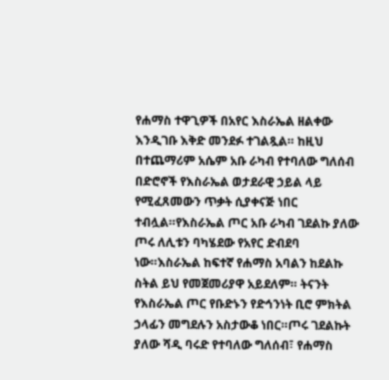የሐማስ ተዋጊዎች በአየር እስራኤል ዘልቀው እንዲገቡ እቅድ መንደፉ ተገልጿል። ከዚህ በተጨማሪም አሴም አቡ ራካብ የተባለው ግለሰብ በድሮኖች የእስራኤል ወታደራዊ ኃይል ላይ የሚፈጸመውን ጥቃት ሲያቀናጅ ነበር ተብሏል።የእስራኤል ጦር አቡ ራካብ ገደልኩ ያለው ጦሩ ለሊቱን ባካሄደው የአየር ድብደባ ነው።እስራኤል ከፍተኛ የሐማስ አባልን ከደልኩ ስትል ይህ የመጀመሪያዋ አይደለም። ትናንት የእስራኤል ጦር የቡድኑን የድኅንነት ቢሮ ምክትል ኃላፊን መግደሉን አስታውቆ ነበር።ጦሩ ገደልኩት ያለው ሻዲ ባሩድ የተባለው ግለሰብ፣ የሐማስ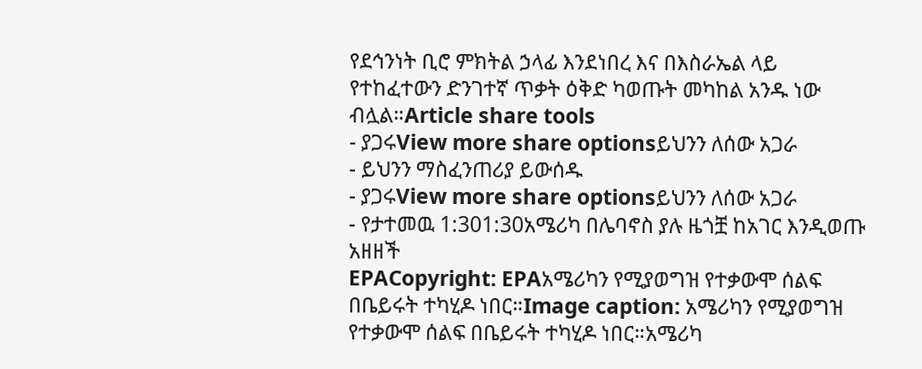የደኅንነት ቢሮ ምክትል ኃላፊ እንደነበረ እና በእስራኤል ላይ የተከፈተውን ድንገተኛ ጥቃት ዕቅድ ካወጡት መካከል አንዱ ነው ብሏል።Article share tools
- ያጋሩView more share optionsይህንን ለሰው አጋራ
- ይህንን ማስፈንጠሪያ ይውሰዱ
- ያጋሩView more share optionsይህንን ለሰው አጋራ
- የታተመዉ 1:301:30አሜሪካ በሌባኖስ ያሉ ዜጎቿ ከአገር እንዲወጡ አዘዘች
EPACopyright: EPAአሜሪካን የሚያወግዝ የተቃውሞ ሰልፍ በቤይሩት ተካሂዶ ነበር።Image caption: አሜሪካን የሚያወግዝ የተቃውሞ ሰልፍ በቤይሩት ተካሂዶ ነበር።አሜሪካ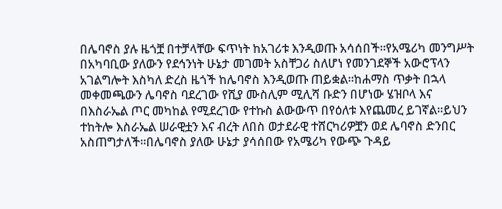በሌባኖስ ያሉ ዜጎቿ በተቻላቸው ፍጥነት ከአገሪቱ እንዲወጡ አሳሰበች።የአሜሪካ መንግሥት በአካባቢው ያለውን የደኅንነት ሁኔታ መገመት አስቸጋሪ ስለሆነ የመንገደኞች አውሮፕላን አገልግሎት እስካለ ድረስ ዜጎች ከሌባኖስ እንዲወጡ ጠይቋል።ከሐማስ ጥቃት በኋላ መቀመጫውን ሌባኖስ ባደረገው የሺያ ሙስሊም ሚሊሻ ቡድን በሆነው ሄዝቦላ እና በእስራኤል ጦር መካከል የሚደረገው የተኩስ ልውውጥ በየዕለቱ እየጨመረ ይገኛል።ይህን ተከትሎ እስራኤል ሠራዊቷን እና ብረት ለበስ ወታደራዊ ተሸርካሪዎቿን ወደ ሌባኖስ ድንበር አስጠግታለች።በሌባኖስ ያለው ሁኔታ ያሳሰበው የአሜሪካ የውጭ ጉዳይ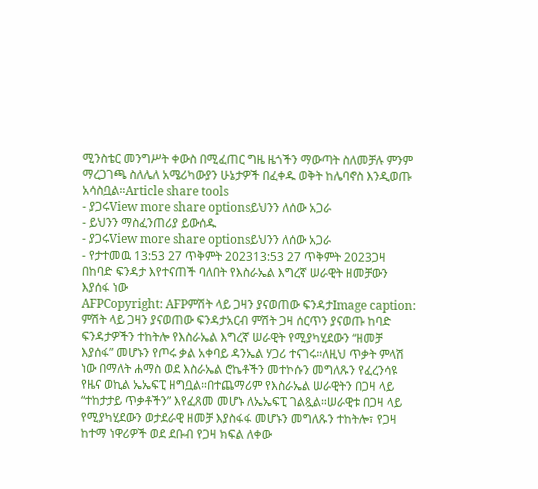ሚንስቴር መንግሥት ቀውስ በሚፈጠር ግዜ ዜጎችን ማውጣት ስለመቻሉ ምንም ማረጋገጫ ስለሌለ አሜሪካውያን ሁኔታዎች በፈቀዱ ወቅት ከሌባኖስ እንዲወጡ አሳስቧል።Article share tools
- ያጋሩView more share optionsይህንን ለሰው አጋራ
- ይህንን ማስፈንጠሪያ ይውሰዱ
- ያጋሩView more share optionsይህንን ለሰው አጋራ
- የታተመዉ 13:53 27 ጥቅምት 202313:53 27 ጥቅምት 2023ጋዛ በከባድ ፍንዳታ እየተናጠች ባለበት የእስራኤል እግረኛ ሠራዊት ዘመቻውን እያሰፋ ነው
AFPCopyright: AFPምሽት ላይ ጋዛን ያናወጠው ፍንዳታImage caption: ምሽት ላይ ጋዛን ያናወጠው ፍንዳታአርብ ምሽት ጋዛ ሰርጥን ያናወጡ ከባድ ፍንዳታዎችን ተከትሎ የእስራኤል እግረኛ ሠራዊት የሚያካሂደውን “ዘመቻ እያሰፋ” መሆኑን የጦሩ ቃል አቀባይ ዳንኤል ሃጋሪ ተናገሩ።ለዚህ ጥቃት ምላሽ ነው በማለት ሐማስ ወደ እስራኤል ሮኬቶችን መተኮሱን መግለጹን የፈረንሳዩ የዜና ወኪል ኤኤፍፒ ዘግቧል።በተጨማሪም የእስራኤል ሠራዊትን በጋዛ ላይ “ተከታታይ ጥቃቶችን” እየፈጸመ መሆኑ ለኤኤፍፒ ገልጿል።ሠራዊቱ በጋዛ ላይ የሚያካሂደውን ወታደራዊ ዘመቻ እያስፋፋ መሆኑን መግለጹን ተከትሎ፣ የጋዛ ከተማ ነዋሪዎች ወደ ደቡብ የጋዛ ክፍል ለቀው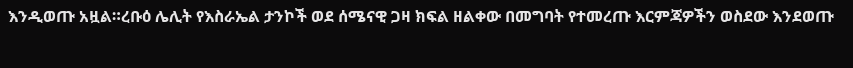እንዲወጡ አዟል።ረቡዕ ሌሊት የእስራኤል ታንኮች ወደ ሰሜናዊ ጋዛ ክፍል ዘልቀው በመግባት የተመረጡ እርምጃዎችን ወስደው እንደወጡ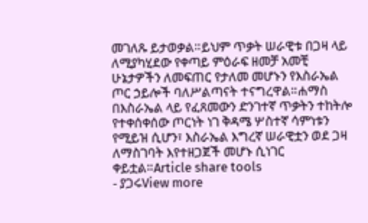መገለጹ ይታወቃል።ይህም ጥቃት ሠራዊቱ በጋዛ ላይ ለሚያካሂደው የቀጣይ ምዕራፍ ዘመቻ አመቺ ሁኔታዎችን ለመፍጠር የታለመ መሆኑን የእስራኤል ጦር ኃይሎች ባለሥልጣናት ተናግረዋል።ሐማስ በእስራኤል ላይ የፈጸመውን ድንገተኛ ጥቃትን ተከትሎ የተቀሰቀሰው ጦርነት ነገ ቅዳሜ ሦስተኛ ሳምነቱን የሚይዝ ሲሆን፣ እስራኤል እግረኛ ሠራዊቷን ወደ ጋዛ ለማስገባት እየተዘጋጀች መሆኑ ሲነገር ቀይቷል።Article share tools
- ያጋሩView more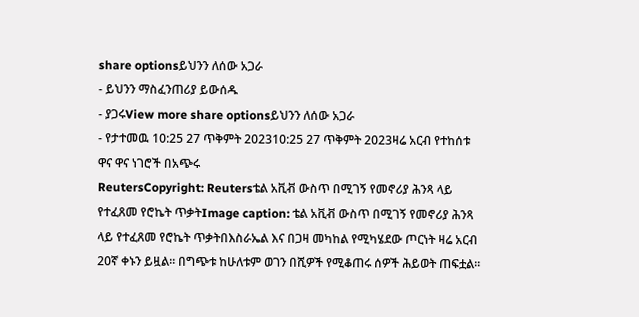share optionsይህንን ለሰው አጋራ
- ይህንን ማስፈንጠሪያ ይውሰዱ
- ያጋሩView more share optionsይህንን ለሰው አጋራ
- የታተመዉ 10:25 27 ጥቅምት 202310:25 27 ጥቅምት 2023ዛሬ አርብ የተከሰቱ ዋና ዋና ነገሮች በአጭሩ
ReutersCopyright: Reutersቴል አቪቭ ውስጥ በሚገኝ የመኖሪያ ሕንጻ ላይ የተፈጸመ የሮኬት ጥቃትImage caption: ቴል አቪቭ ውስጥ በሚገኝ የመኖሪያ ሕንጻ ላይ የተፈጸመ የሮኬት ጥቃትበእስራኤል እና በጋዛ መካከል የሚካሄደው ጦርነት ዛሬ አርብ 20ኛ ቀኑን ይዟል። በግጭቱ ከሁለቱም ወገን በሺዎች የሚቆጠሩ ሰዎች ሕይወት ጠፍቷል።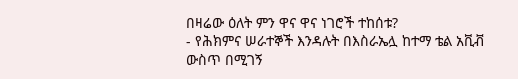በዛሬው ዕለት ምን ዋና ዋና ነገሮች ተከሰቱ?
- የሕክምና ሠራተኞች እንዳሉት በእስራኤሏ ከተማ ቴል አቪቭ ውስጥ በሚገኝ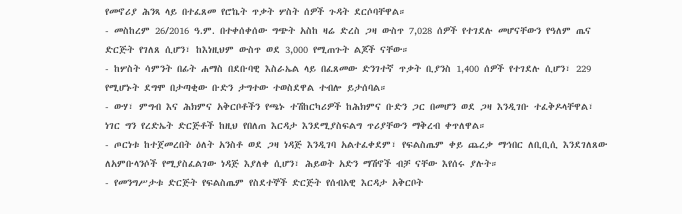የመኖሪያ ሕንጻ ላይ በተፈጸመ የሮኬት ጥቃት ሦስት ሰዎች ጉዳት ደርሶባቸዋል።
- መስከረም 26/2016 ዓ.ም. በተቀሰቀሰው ግጭት አስከ ዛሬ ድረስ ጋዛ ውስጥ 7,028 ሰዎች የተገደሉ መሆናቸውን የዓለም ጤና ድርጅት የገለጸ ሲሆን፣ ከእነዚህም ውስጥ ወደ 3,000 የሚጠጉት ልጆች ናቸው።
- ከሦስት ሳምንት በፊት ሐማስ በደቡባዊ እስራኤል ላይ በፈጸመው ድንገተኛ ጥቃት ቢያንስ 1,400 ሰዎች የተገደሉ ሲሆን፣ 229 የሚሆኑት ደግሞ በታጣቂው ቡድን ታግተው ተወስደዋል ተብሎ ይታሰባል።
- ውሃ፣ ምግብ እና ሕክምና አቅርቦቶችን የጫኑ ተሽከርካሪዎች ከሕክምና ቡድን ጋር በመሆን ወደ ጋዛ እንዲገቡ ተፈቅዶላቸዋል፣ ነገር ግን የረድኤት ድርጅቶች ከዚህ የበለጠ እርዳታ እንደሚያስፍልግ ጥሪያቸውን ማቅረብ ቀጥለዋል።
- ጦርነቱ ከተጀመረበት ዕለት አንስቶ ወደ ጋዛ ነዳጅ እንዲገባ አልተፈቀደም፣ የፍልስጤም ቀይ ጨረቃ ማኅበር ለቢቢሲ እንደገለጸው ለአምቡላንሶች የሚያስፈልገው ነዳጅ እያለቀ ሲሆን፣ ሕይወት አድን ማሽኖች ብቻ ናቸው እየሰሩ ያሉት።
- የመንግሥታቱ ድርጅት የፍልስጤም የስደተኞች ድርጅት የሰብአዊ እርዳታ አቅርቦት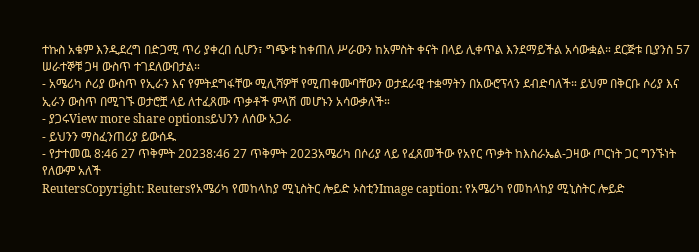ተኩስ አቁም እንዲደረግ በድጋሚ ጥሪ ያቀረበ ሲሆን፣ ግጭቱ ከቀጠለ ሥራውን ከአምስት ቀናት በላይ ሊቀጥል እንደማይችል አሳውቋል። ደርጅቱ ቢያንስ 57 ሠራተኞቹ ጋዛ ውስጥ ተገደለውበታል።
- አሜሪካ ሶሪያ ውስጥ የኢራን እና የምትደግፋቸው ሚሊሻዎቸ የሚጠቀሙባቸውን ወታደራዊ ተቋማትን በአውሮፕላን ደብድባለች። ይህም በቅርቡ ሶሪያ እና ኢራን ውስጥ በሚገኙ ወታሮቿ ላይ ለተፈጸሙ ጥቃቶች ምላሽ መሆኑን አሳውቃለች።
- ያጋሩView more share optionsይህንን ለሰው አጋራ
- ይህንን ማስፈንጠሪያ ይውሰዱ
- የታተመዉ 8:46 27 ጥቅምት 20238:46 27 ጥቅምት 2023አሜሪካ በሶሪያ ላይ የፈጸመችው የአየር ጥቃት ከእስራኤል-ጋዛው ጦርነት ጋር ግንኙነት የለውም አለች
ReutersCopyright: Reutersየአሜሪካ የመከላከያ ሚኒስትር ሎይድ ኦስቲንImage caption: የአሜሪካ የመከላከያ ሚኒስትር ሎይድ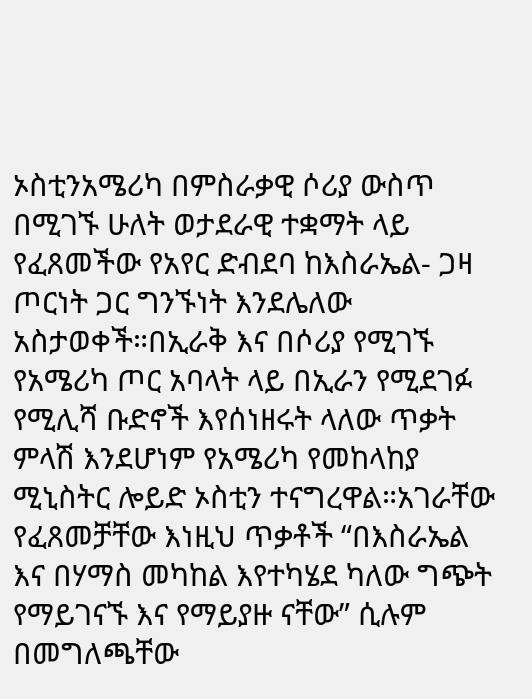ኦስቲንአሜሪካ በምስራቃዊ ሶሪያ ውስጥ በሚገኙ ሁለት ወታደራዊ ተቋማት ላይ የፈጸመችው የአየር ድብደባ ከእስራኤል- ጋዛ ጦርነት ጋር ግንኙነት እንደሌለው አስታወቀች።በኢራቅ እና በሶሪያ የሚገኙ የአሜሪካ ጦር አባላት ላይ በኢራን የሚደገፉ የሚሊሻ ቡድኖች እየሰነዘሩት ላለው ጥቃት ምላሽ እንደሆነም የአሜሪካ የመከላከያ ሚኒስትር ሎይድ ኦስቲን ተናግረዋል።አገራቸው የፈጸመቻቸው እነዚህ ጥቃቶች “በእስራኤል እና በሃማስ መካከል እየተካሄደ ካለው ግጭት የማይገናኙ እና የማይያዙ ናቸው” ሲሉም በመግለጫቸው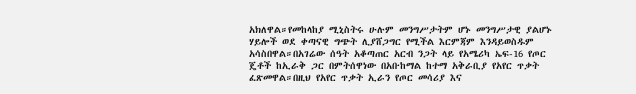አክለዋል።የመከላከያ ሚኒስትሩ ሁሉም መንግሥታትም ሆኑ መንግሥታዊ ያልሆኑ ሃይሎች ወደ ቀጣናዊ ግጭት ሊያሸጋግር የሚችል እርምጃም እንዳይወስዱም አሳስበዋል።በአገሬው ሰዓት አቆጣጠር አርብ ንጋት ላይ የአሜሪካ ኤፍ-16 የጦር ጄቶች ከኢራቅ ጋር በምትሰዋነው በአቡከማል ከተማ አቅራቢያ የአየር ጥቃት ፈጽመዋል።በዚህ የአየር ጥቃት ኢራን የጦር መሳሪያ እና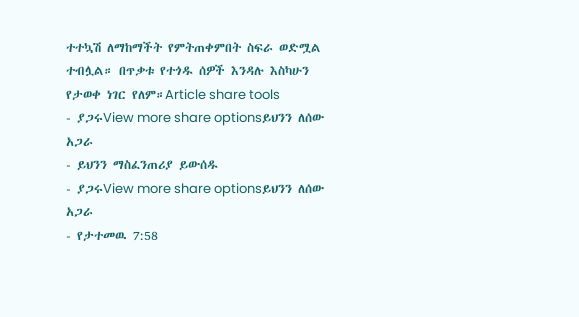ተተኳሽ ለማከማችት የምትጠቀምበት ስፍራ ወድሟል ተብሏል። በጥቃቱ የተጎዱ ሰዎች እንዳሉ እስካሁን የታወቀ ነገር የለም።Article share tools
- ያጋሩView more share optionsይህንን ለሰው አጋራ
- ይህንን ማስፈንጠሪያ ይውሰዱ
- ያጋሩView more share optionsይህንን ለሰው አጋራ
- የታተመዉ 7:58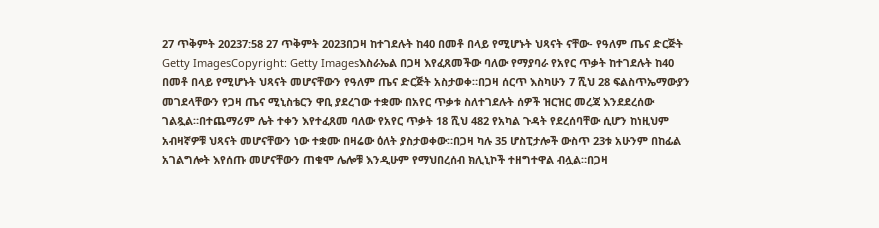27 ጥቅምት 20237:58 27 ጥቅምት 2023በጋዛ ከተገደሉት ከ40 በመቶ በላይ የሚሆኑት ህጻናት ናቸው- የዓለም ጤና ድርጅት
Getty ImagesCopyright: Getty Imagesእስራኤል በጋዛ እየፈጸመችው ባለው የማያባራ የአየር ጥቃት ከተገደሉት ከ40 በመቶ በላይ የሚሆኑት ህጻናት መሆናቸውን የዓለም ጤና ድርጅት አስታወቀ።በጋዛ ሰርጥ እስካሁን 7 ሺህ 28 ፍልስጥኤማውያን መገደላቸውን የጋዛ ጤና ሚኒስቴርን ዋቢ ያደረገው ተቋሙ በአየር ጥቃቱ ስለተገደሉት ሰዎች ዝርዝር መረጃ እንደደረሰው ገልጿል።በተጨማሪም ሌት ተቀን እየተፈጸመ ባለው የአየር ጥቃት 18 ሺህ 482 የአካል ጉዳት የደረሰባቸው ሲሆን ከነዚህም አብዛኛዎቹ ህጻናት መሆናቸውን ነው ተቋሙ በዛሬው ዕለት ያስታወቀው።በጋዛ ካሉ 35 ሆስፒታሎች ውስጥ 23ቱ አሁንም በከፊል አገልግሎት እየሰጡ መሆናቸውን ጠቁሞ ሌሎቹ እንዲሁም የማህበረሰብ ክሊኒኮች ተዘግተዋል ብሏል።በጋዛ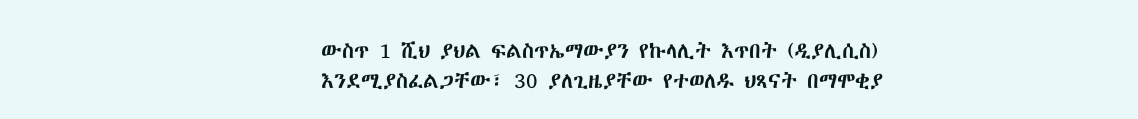ውስጥ 1 ሺህ ያህል ፍልስጥኤማውያን የኩላሊት እጥበት (ዲያሊሲስ) እንደሚያስፈልጋቸው፣ 30 ያለጊዜያቸው የተወለዱ ህጻናት በማሞቂያ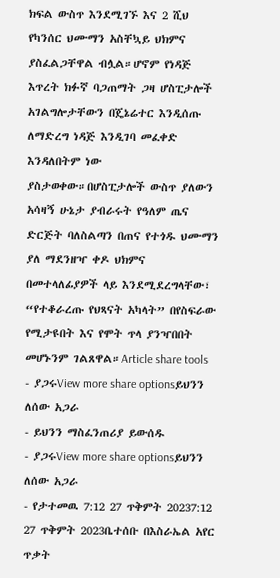ክፍል ውስጥ እንደሚገኙ እና 2 ሺህ የካንሰር ህሙማን አስቸኳይ ህክምና ያስፈልጋቸዋል ብሏል።ሆኖም የነዳጅ እጥረት ክፉኛ ባጋጠማት ጋዛ ሆስፒታሎች አገልግሎታቸውን በጄኔሬተር እንዲሰጡ ለማድረግ ነዳጅ እንዲገባ መፈቀድ እንዳለበትም ነው ያስታወቀው።በሆስፒታሎች ውስጥ ያለውን አሳዛኝ ሁኔታ ያብራሩት የዓለም ጤና ድርጅት ባለስልጣን በጠና የተጎዱ ህሙማን ያለ ማደንዘዣ ቀዶ ህክምና በመተላለፊያዎች ላይ እንደሚደረግላቸው፣ “የተቆራረጡ የህጻናት አካላት” በየስፍራው የሚታዩበት እና የሞት ጥላ ያንዣበበት መሆኑንም ገልጸዋል።Article share tools
- ያጋሩView more share optionsይህንን ለሰው አጋራ
- ይህንን ማስፈንጠሪያ ይውሰዱ
- ያጋሩView more share optionsይህንን ለሰው አጋራ
- የታተመዉ 7:12 27 ጥቅምት 20237:12 27 ጥቅምት 2023ቤተሰቡ በእስራኤል አየር ጥቃት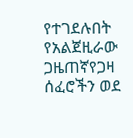የተገደሉበት የአልጀዚራው ጋዜጠኛየጋዛ ሰፈሮችን ወደ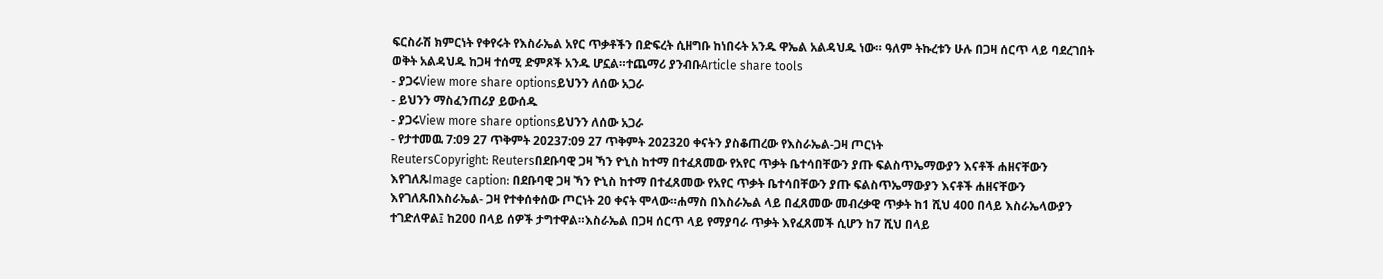ፍርስራሽ ክምርነት የቀየሩት የእስራኤል አየር ጥቃቶችን በድፍረት ሲዘግቡ ከነበሩት አንዱ ዋኤል አልዳህዱ ነው። ዓለም ትኩረቱን ሁሉ በጋዛ ሰርጥ ላይ ባደረገበት ወቅት አልዳህዱ ከጋዛ ተሰሚ ድምጾች አንዱ ሆኗል።ተጨማሪ ያንብቡArticle share tools
- ያጋሩView more share optionsይህንን ለሰው አጋራ
- ይህንን ማስፈንጠሪያ ይውሰዱ
- ያጋሩView more share optionsይህንን ለሰው አጋራ
- የታተመዉ 7:09 27 ጥቅምት 20237:09 27 ጥቅምት 202320 ቀናትን ያስቆጠረው የእስራኤል-ጋዛ ጦርነት
ReutersCopyright: Reutersበደቡባዊ ጋዛ ኻን ዮኒስ ከተማ በተፈጸመው የአየር ጥቃት ቤተሳበቸውን ያጡ ፍልስጥኤማውያን እናቶች ሐዘናቸውን እየገለጹImage caption: በደቡባዊ ጋዛ ኻን ዮኒስ ከተማ በተፈጸመው የአየር ጥቃት ቤተሳበቸውን ያጡ ፍልስጥኤማውያን እናቶች ሐዘናቸውን እየገለጹበእስራኤል- ጋዛ የተቀሰቀሰው ጦርነት 20 ቀናት ሞላው።ሐማስ በእስራኤል ላይ በፈጸመው መብረቃዊ ጥቃት ከ1 ሺህ 400 በላይ እስራኤላውያን ተገድለዋል፤ ከ200 በላይ ሰዎች ታግተዋል።እስራኤል በጋዛ ሰርጥ ላይ የማያባራ ጥቃት እየፈጸመች ሲሆን ከ7 ሺህ በላይ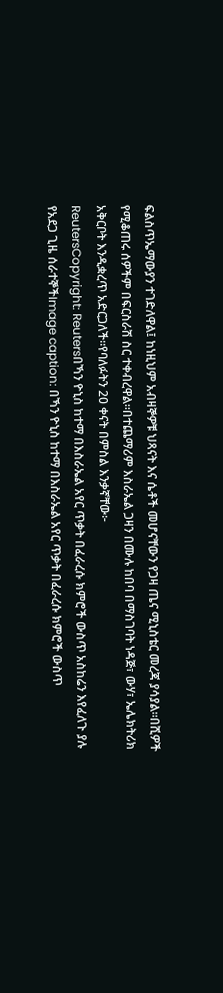ፍልስጥኤማውያን ተገድለዋል፤ ከነዚህም አብዛኞዎቹ ህጻናት እና ሴቶች መሆናቸውን የጋዛ ጤና ሚኒስቴር መረጃ ያሳያል።በሺዎች የሚቆጠሩ ሰዎችም በፍርስራሽ ስር ተቀብረዋል።በተጨማሪም እስራኤል ጋዛን በሙሉ ከበባ በማስገባት ነዳጅ፣ ውሃ፣ ኤሌክትሪክ አቅርቦት እንዲቋረጥ አድርጋለች።የባለፉትን 20 ቀናት በምስል እንቃኛቸው፦
ReutersCopyright: Reutersበኻን ዮኒስ ከተማ በእስራኤል አየር ጥቃት በፈራረሱ ክምሮች ውስጥ አስከሬን እየፈለጉ ያሉ የአደጋ ጊዜ ሰራተኞችImage caption: በኻን ዮኒስ ከተማ በእስራኤል አየር ጥቃት በፈራረሱ ክምሮች ውስጥ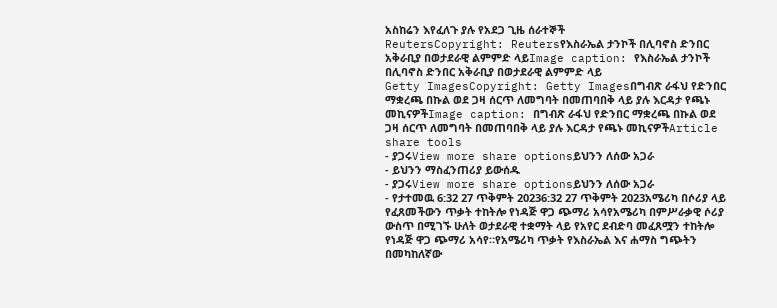አስከሬን እየፈለጉ ያሉ የአደጋ ጊዜ ሰራተኞች
ReutersCopyright: Reutersየእስራኤል ታንኮች በሊባኖስ ድንበር አቅራቢያ በወታደራዊ ልምምድ ላይImage caption: የእስራኤል ታንኮች በሊባኖስ ድንበር አቅራቢያ በወታደራዊ ልምምድ ላይ
Getty ImagesCopyright: Getty Imagesበግብጽ ራፋህ የድንበር ማቋረጫ በኩል ወደ ጋዛ ሰርጥ ለመግባት በመጠባበቅ ላይ ያሉ እርዳታ የጫኑ መኪናዎችImage caption: በግብጽ ራፋህ የድንበር ማቋረጫ በኩል ወደ ጋዛ ሰርጥ ለመግባት በመጠባበቅ ላይ ያሉ እርዳታ የጫኑ መኪናዎችArticle share tools
- ያጋሩView more share optionsይህንን ለሰው አጋራ
- ይህንን ማስፈንጠሪያ ይውሰዱ
- ያጋሩView more share optionsይህንን ለሰው አጋራ
- የታተመዉ 6:32 27 ጥቅምት 20236:32 27 ጥቅምት 2023አሜሪካ በሶሪያ ላይ የፈጸመችውን ጥቃት ተከትሎ የነዳጅ ዋጋ ጭማሪ አሳየአሜሪካ በምሥራቃዊ ሶሪያ ውስጥ በሚገኙ ሁለት ወታደራዊ ተቋማት ላይ የአየር ደብድባ መፈጸሟን ተከትሎ የነዳጅ ዋጋ ጭማሪ አሳየ።የአሜሪካ ጥቃት የእስራኤል እና ሐማስ ግጭትን በመካከለኛው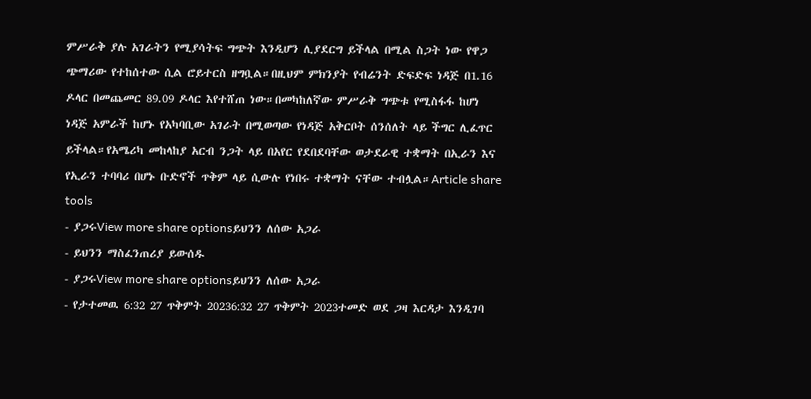ምሥራቅ ያሉ አገራትን የሚያሳትፍ ግጭት እንዲሆን ሊያደርግ ይችላል በሚል ስጋት ነው የዋጋ ጭማሪው የተከሰተው ሲል ሮይተርስ ዘግቧል።በዚህም ምክንያት የብሬንት ድፍድፍ ነዳጅ በ1.16 ዶላር በመጨመር 89.09 ዶላር እየተሸጠ ነው።በመካከለኛው ምሥራቅ ግጭቱ የሚስፋፋ ከሆነ ነዳጅ አምራች ከሆኑ የአካባቢው አገራት በሚወጣው የነዳጅ አቅርቦት ሰንሰለት ላይ ችግር ሊፈጥር ይችላል።የአሜሪካ መከላከያ አርብ ንጋት ላይ በአየር የደበደባቸው ወታደራዊ ተቋማት በኢራን እና የኢራን ተባባሪ በሆኑ ቡድኖች ጥቅም ላይ ሲውሉ የነበሩ ተቋማት ናቸው ተብሏል።Article share tools
- ያጋሩView more share optionsይህንን ለሰው አጋራ
- ይህንን ማስፈንጠሪያ ይውሰዱ
- ያጋሩView more share optionsይህንን ለሰው አጋራ
- የታተመዉ 6:32 27 ጥቅምት 20236:32 27 ጥቅምት 2023ተመድ ወደ ጋዛ እርዳታ እንዲገባ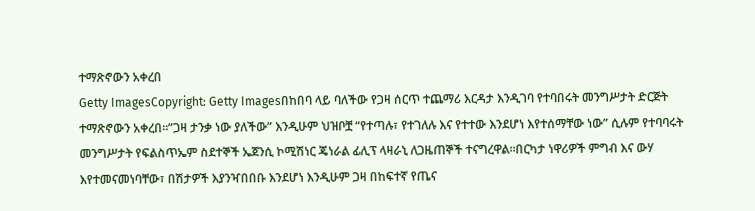ተማጽኖውን አቀረበ
Getty ImagesCopyright: Getty Imagesበከበባ ላይ ባለችው የጋዛ ሰርጥ ተጨማሪ እርዳታ እንዲገባ የተባበሩት መንግሥታት ድርጅት ተማጽኖውን አቀረበ።”ጋዛ ታንቃ ነው ያለችው” እንዲሁም ህዝቦቿ “የተጣሉ፣ የተገለሉ እና የተተው እንደሆነ እየተሰማቸው ነው” ሲሉም የተባባሩት መንግሥታት የፍልስጥኤም ስደተኞች ኤጀንሲ ኮሚሽነር ጄነራል ፊሊፕ ላዛራኒ ለጋዜጠኞች ተናግረዋል።በርካታ ነዋሪዎች ምግብ እና ውሃ እየተመናመነባቸው፣ በሽታዎች እያንዣበበቡ እንደሆነ እንዲሁም ጋዛ በከፍተኛ የጤና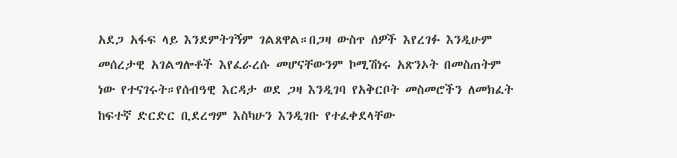አደጋ አፋፍ ላይ እንደምትገኝም ገልጸዋል።በጋዛ ውስጥ ሰዎች እየረገፉ እንዲሁም መሰረታዊ አገልግሎቶች እየፈራረሱ መሆናቸውንም ኮሚሽነሩ አጽንኦት በመስጠትም ነው የተናገሩት።የሰብዓዊ እርዳታ ወደ ጋዛ እንዲገባ የአቅርቦት መስመሮችን ለመክፈት ከፍተኛ ድርድር ቢደረግም እስካሁን እንዲገቡ የተፈቀደላቸው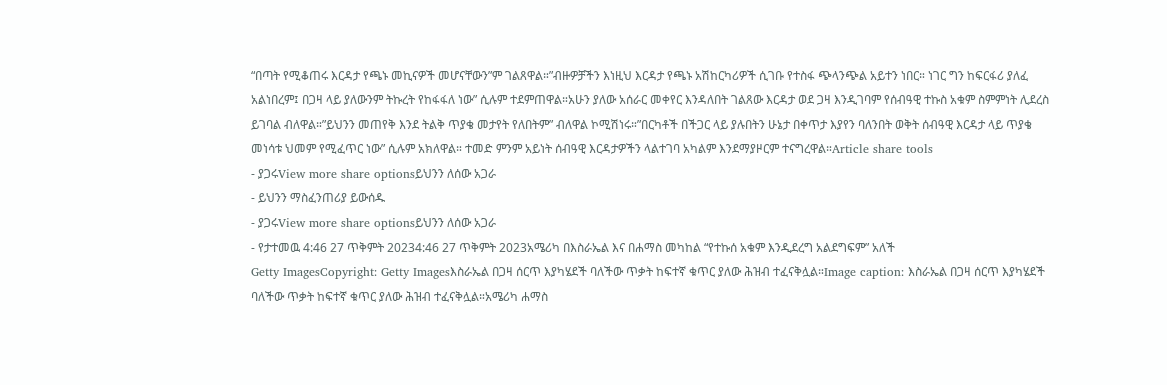“በጣት የሚቆጠሩ እርዳታ የጫኑ መኪናዎች መሆናቸውን”ም ገልጸዋል።”ብዙዎቻችን እነዚህ እርዳታ የጫኑ አሽከርካሪዎች ሲገቡ የተስፋ ጭላንጭል አይተን ነበር። ነገር ግን ከፍርፋሪ ያለፈ አልነበረም፤ በጋዛ ላይ ያለውንም ትኩረት የከፋፋለ ነው” ሲሉም ተደምጠዋል።አሁን ያለው አሰራር መቀየር እንዳለበት ገልጸው እርዳታ ወደ ጋዛ እንዲገባም የሰብዓዊ ተኩስ አቁም ስምምነት ሊደረስ ይገባል ብለዋል።”ይህንን መጠየቅ እንደ ትልቅ ጥያቄ መታየት የለበትም” ብለዋል ኮሚሽነሩ።”በርካቶች በችጋር ላይ ያሉበትን ሁኔታ በቀጥታ እያየን ባለንበት ወቅት ሰብዓዊ እርዳታ ላይ ጥያቄ መነሳቱ ህመም የሚፈጥር ነው” ሲሉም አክለዋል። ተመድ ምንም አይነት ሰብዓዊ እርዳታዎችን ላልተገባ አካልም እንደማያዞርም ተናግረዋል።Article share tools
- ያጋሩView more share optionsይህንን ለሰው አጋራ
- ይህንን ማስፈንጠሪያ ይውሰዱ
- ያጋሩView more share optionsይህንን ለሰው አጋራ
- የታተመዉ 4:46 27 ጥቅምት 20234:46 27 ጥቅምት 2023አሜሪካ በእስራኤል እና በሐማስ መካከል “የተኩሰ አቁም እንዲደረግ አልደግፍም” አለች
Getty ImagesCopyright: Getty Imagesእስራኤል በጋዛ ሰርጥ እያካሄደች ባለችው ጥቃት ከፍተኛ ቁጥር ያለው ሕዝብ ተፈናቅሏል።Image caption: እስራኤል በጋዛ ሰርጥ እያካሄደች ባለችው ጥቃት ከፍተኛ ቁጥር ያለው ሕዝብ ተፈናቅሏል።አሜሪካ ሐማስ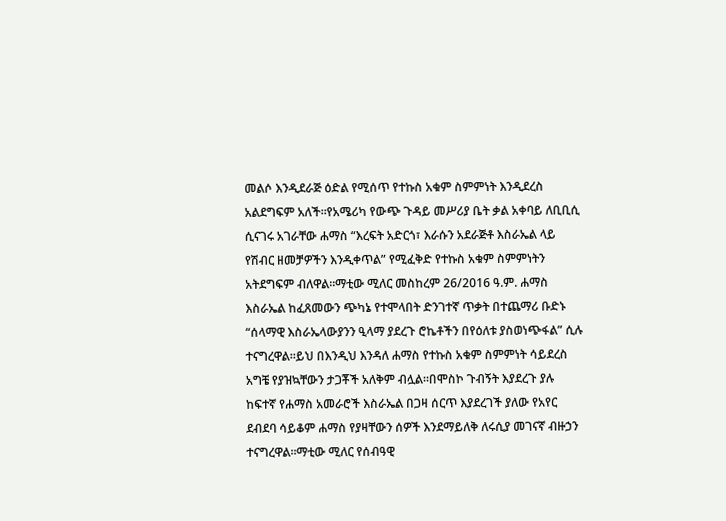መልሶ እንዲደራጅ ዕድል የሚሰጥ የተኩስ አቁም ስምምነት እንዲደረስ አልደግፍም አለች።የአሜሪካ የውጭ ጉዳይ መሥሪያ ቤት ቃል አቀባይ ለቢቢሲ ሲናገሩ አገራቸው ሐማስ “እረፍት አድርጎ፣ እራሱን አደራጅቶ እስራኤል ላይ የሽብር ዘመቻዎችን እንዲቀጥል” የሚፈቅድ የተኩስ አቁም ስምምነትን አትደግፍም ብለዋል።ማቲው ሚለር መስከረም 26/2016 ዓ.ም. ሐማስ እስራኤል ከፈጸመውን ጭካኔ የተሞላበት ድንገተኛ ጥቃት በተጨማሪ ቡድኑ “ሰላማዊ እስራኤላውያንን ዒላማ ያደረጉ ሮኬቶችን በየዕለቱ ያስወነጭፋል” ሲሉ ተናግረዋል።ይህ በእንዲህ እንዳለ ሐማስ የተኩስ አቁም ስምምነት ሳይደረስ አግቼ የያዝኳቸውን ታጋቾች አለቅም ብሏል።በሞስኮ ጉብኝት እያደረጉ ያሉ ከፍተኛ የሐማስ አመራሮች እስራኤል በጋዛ ሰርጥ እያደረገች ያለው የአየር ደብደባ ሳይቆም ሐማስ የያዛቸውን ሰዎች እንደማይለቅ ለሩሲያ መገናኛ ብዙኃን ተናግረዋል።ማቲው ሚለር የሰብዓዊ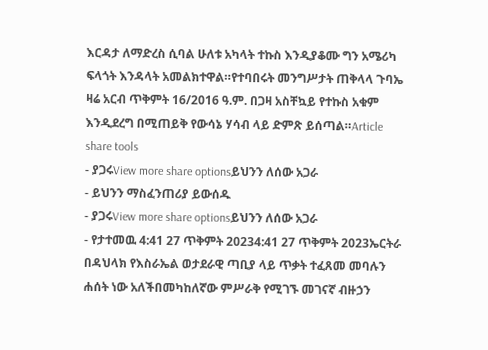እርዳታ ለማድረስ ሲባል ሁለቱ አካላት ተኩስ እንዲያቆሙ ግን አሜሪካ ፍላጎት እንዳላት አመልክተዋል።የተባበሩት መንግሥታት ጠቅላላ ጉባኤ ዛሬ አርብ ጥቅምት 16/2016 ዓ.ም. በጋዛ አስቸኳይ የተኩስ አቁም እንዲደረግ በሚጠይቅ የውሳኔ ሃሳብ ላይ ድምጽ ይሰጣል።Article share tools
- ያጋሩView more share optionsይህንን ለሰው አጋራ
- ይህንን ማስፈንጠሪያ ይውሰዱ
- ያጋሩView more share optionsይህንን ለሰው አጋራ
- የታተመዉ 4:41 27 ጥቅምት 20234:41 27 ጥቅምት 2023ኤርትራ በዳህላክ የእስራኤል ወታደራዊ ጣቢያ ላይ ጥቃት ተፈጸመ መባሉን ሐሰት ነው አለችበመካከለኛው ምሥራቅ የሚገኙ መገናኛ ብዙኃን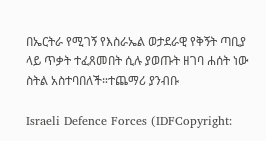በኤርትራ የሚገኝ የእስራኤል ወታደራዊ የቅኝት ጣቢያ ላይ ጥቃት ተፈጸመበት ሲሉ ያወጡት ዘገባ ሐሰት ነው ስትል አስተባበለች።ተጨማሪ ያንብቡ

Israeli Defence Forces (IDFCopyright: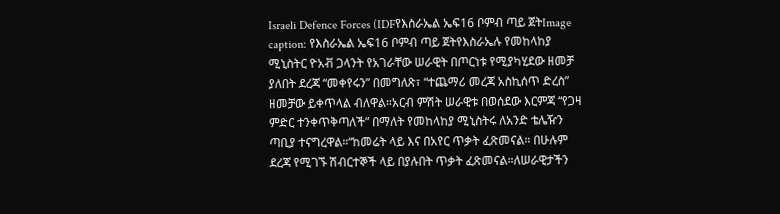Israeli Defence Forces (IDFየእስራኤል ኤፍ16 ቦምብ ጣይ ጀትImage caption: የእስራኤል ኤፍ16 ቦምብ ጣይ ጀትየእስራኤሉ የመከላከያ ሚኒስትር ዮአቭ ጋላንት የአገራቸው ሠራዊት በጦርነቱ የሚያካሂደው ዘመቻ ያለበት ደረጃ “መቀየሩን” በመግለጽ፣ “ተጨማሪ መረጃ አስኪሰጥ ድረስ” ዘመቻው ይቀጥላል ብለዋል።አርብ ምሽት ሠራዊቱ በወሰደው እርምጃ “የጋዛ ምድር ተንቀጥቅጣለች” በማለት የመከላከያ ሚኒስትሩ ለአንድ ቴሌዥን ጣቢያ ተናግረዋል።“ከመሬት ላይ እና በአየር ጥቃት ፈጽመናል። በሁሉም ደረጃ የሚገኙ ሽብርተኞች ላይ በያሉበት ጥቃት ፈጽመናል።ለሠራዊታችን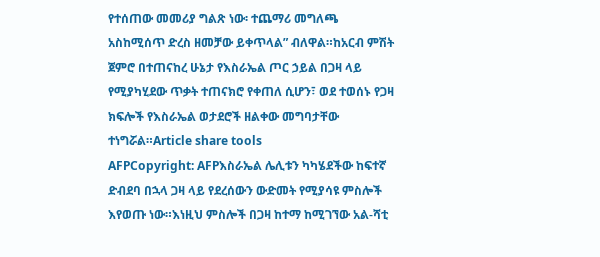የተሰጠው መመሪያ ግልጽ ነው፡ ተጨማሪ መግለጫ አስከሚሰጥ ድረስ ዘመቻው ይቀጥላል” ብለዋል።ከአርብ ምሽት ጀምሮ በተጠናከረ ሁኔታ የእስራኤል ጦር ኃይል በጋዛ ላይ የሚያካሂደው ጥቃት ተጠናክሮ የቀጠለ ሲሆን፣ ወደ ተወሰኑ የጋዛ ክፍሎች የእስራኤል ወታደሮች ዘልቀው መግባታቸው ተነግሯል።Article share tools
AFPCopyright: AFPእስራኤል ሌሊቱን ካካሄደችው ከፍተኛ ድብደባ በኋላ ጋዛ ላይ የደረሰውን ውድመት የሚያሳዩ ምስሎች እየወጡ ነው።እነዚህ ምስሎች በጋዛ ከተማ ከሚገኘው አል-ሻቲ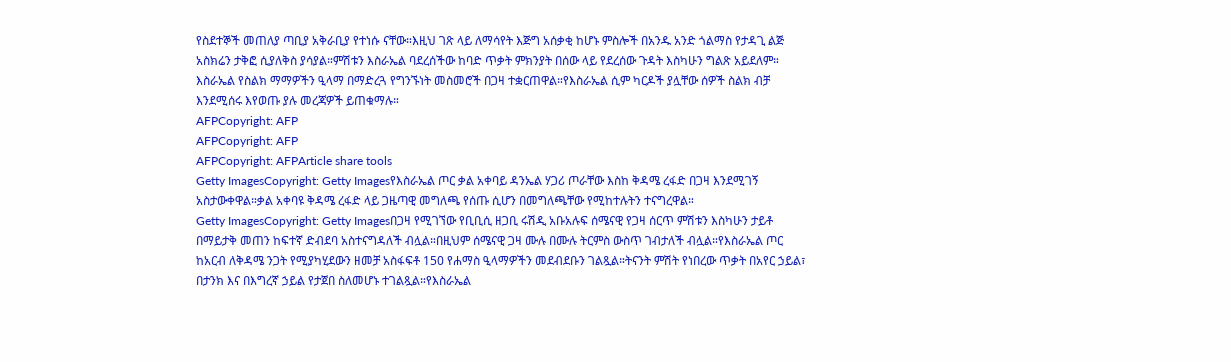የስደተኞች መጠለያ ጣቢያ አቅራቢያ የተነሱ ናቸው።እዚህ ገጽ ላይ ለማሳየት እጅግ አሰቃቂ ከሆኑ ምስሎች በአንዱ አንድ ጎልማስ የታዳጊ ልጅ አስክሬን ታቅፎ ሲያለቅስ ያሳያል።ምሽቱን እስራኤል ባደረሰችው ከባድ ጥቃት ምክንያት በሰው ላይ የደረሰው ጉዳት እስካሁን ግልጽ አይደለም። እስራኤል የስልክ ማማዎችን ዒላማ በማድረጓ የግንኙነት መስመሮች በጋዛ ተቋርጠዋል።የእስራኤል ሲም ካርዶች ያሏቸው ሰዎች ስልክ ብቻ እንደሚሰሩ እየወጡ ያሉ መረጃዎች ይጠቁማሉ።
AFPCopyright: AFP
AFPCopyright: AFP
AFPCopyright: AFPArticle share tools
Getty ImagesCopyright: Getty Imagesየእስራኤል ጦር ቃል አቀባይ ዳንኤል ሃጋሪ ጦራቸው እስከ ቅዳሜ ረፋድ በጋዛ እንደሚገኝ አስታውቀዋል።ቃል አቀባዩ ቅዳሜ ረፋድ ላይ ጋዜጣዊ መግለጫ የሰጡ ሲሆን በመግለጫቸው የሚከተሉትን ተናግረዋል።
Getty ImagesCopyright: Getty Imagesበጋዛ የሚገኘው የቢቢሲ ዘጋቢ ሩሽዲ አቡአሉፍ ሰሜናዊ የጋዛ ሰርጥ ምሽቱን እስካሁን ታይቶ በማይታቅ መጠን ከፍተኛ ድብደባ አስተናግዳለች ብሏል።በዚህም ሰሜናዊ ጋዛ ሙሉ በሙሉ ትርምስ ውስጥ ገብታለች ብሏል።የእስራኤል ጦር ከአርብ ለቅዳሜ ንጋት የሚያካሂደውን ዘመቻ አስፋፍቶ 150 የሐማስ ዒላማዎችን መደብደቡን ገልጿል።ትናንት ምሽት የነበረው ጥቃት በአየር ኃይል፣ በታንክ እና በእግረኛ ኃይል የታጀበ ስለመሆኑ ተገልጿል።የእስራኤል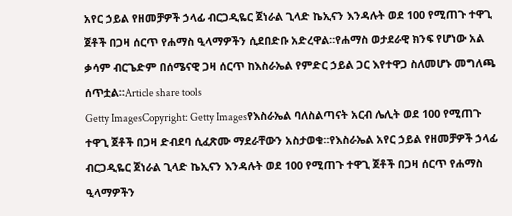አየር ኃይል የዘመቻዎች ኃላፊ ብርጋዲዬር ጀነራል ጊላድ ኬኢናን እንዳሉት ወደ 100 የሚጠጉ ተዋጊ ጀቶች በጋዛ ሰርጥ የሐማስ ዒላማዎችን ሲደበድቡ አድረዋል።የሐማስ ወታደራዊ ክንፍ የሆነው አል ቃሳም ብርጌድም በሰሜናዊ ጋዛ ሰርጥ ከእስራኤል የምድር ኃይል ጋር እየተዋጋ ስለመሆኑ መግለጫ ሰጥቷል።Article share tools
Getty ImagesCopyright: Getty Imagesየእስራኤል ባለስልጣናት አርብ ሌሊት ወደ 100 የሚጠጉ ተዋጊ ጀቶች በጋዛ ድብደባ ሲፈጽሙ ማደራቸውን አስታወቁ።የእስራኤል አየር ኃይል የዘመቻዎች ኃላፊ ብርጋዲዬር ጀነራል ጊላድ ኬኢናን እንዳሉት ወደ 100 የሚጠጉ ተዋጊ ጀቶች በጋዛ ሰርጥ የሐማስ ዒላማዎችን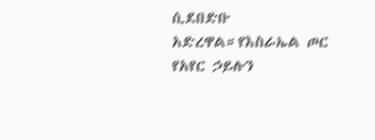ሲደበድቡ አድረዋል።የእስራኤል ጦር የአየር ኃይሉን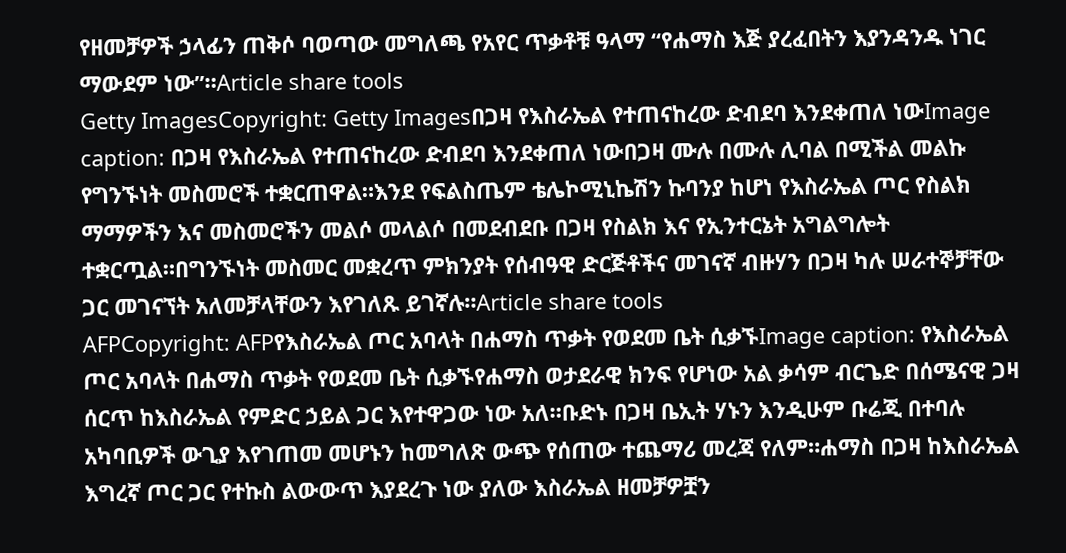የዘመቻዎች ኃላፊን ጠቅሶ ባወጣው መግለጫ የአየር ጥቃቶቹ ዓላማ “የሐማስ እጅ ያረፈበትን እያንዳንዱ ነገር ማውደም ነው”።Article share tools
Getty ImagesCopyright: Getty Imagesበጋዛ የእስራኤል የተጠናከረው ድብደባ እንደቀጠለ ነውImage caption: በጋዛ የእስራኤል የተጠናከረው ድብደባ እንደቀጠለ ነውበጋዛ ሙሉ በሙሉ ሊባል በሚችል መልኩ የግንኙነት መስመሮች ተቋርጠዋል።እንደ የፍልስጤም ቴሌኮሚኒኬሽን ኩባንያ ከሆነ የእስራኤል ጦር የስልክ ማማዎችን እና መስመሮችን መልሶ መላልሶ በመደብደቡ በጋዛ የስልክ እና የኢንተርኔት አግልግሎት ተቋርጧል።በግንኙነት መስመር መቋረጥ ምክንያት የሰብዓዊ ድርጅቶችና መገናኛ ብዙሃን በጋዛ ካሉ ሠራተኞቻቸው ጋር መገናኘት አለመቻላቸውን እየገለጹ ይገኛሉ።Article share tools
AFPCopyright: AFPየእስራኤል ጦር አባላት በሐማስ ጥቃት የወደመ ቤት ሲቃኙImage caption: የእስራኤል ጦር አባላት በሐማስ ጥቃት የወደመ ቤት ሲቃኙየሐማስ ወታደራዊ ክንፍ የሆነው አል ቃሳም ብርጌድ በሰሜናዊ ጋዛ ሰርጥ ከእስራኤል የምድር ኃይል ጋር እየተዋጋው ነው አለ።ቡድኑ በጋዛ ቤኢት ሃኑን እንዲሁም ቡሬጂ በተባሉ አካባቢዎች ውጊያ እየገጠመ መሆኑን ከመግለጽ ውጭ የሰጠው ተጨማሪ መረጃ የለም።ሐማስ በጋዛ ከእስራኤል እግረኛ ጦር ጋር የተኩስ ልውውጥ እያደረጉ ነው ያለው እስራኤል ዘመቻዎቿን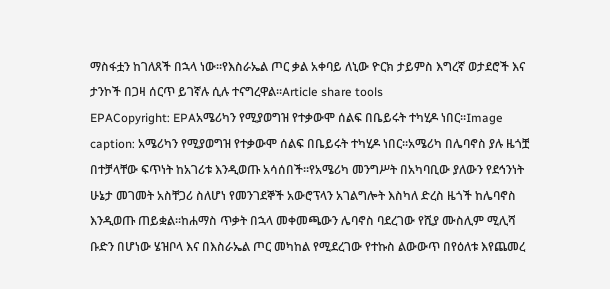ማስፋቷን ከገለጸች በኋላ ነው።የእስራኤል ጦር ቃል አቀባይ ለኒው ዮርክ ታይምስ እግረኛ ወታደሮች እና ታንኮች በጋዛ ሰርጥ ይገኛሉ ሲሉ ተናግረዋል።Article share tools
EPACopyright: EPAአሜሪካን የሚያወግዝ የተቃውሞ ሰልፍ በቤይሩት ተካሂዶ ነበር።Image caption: አሜሪካን የሚያወግዝ የተቃውሞ ሰልፍ በቤይሩት ተካሂዶ ነበር።አሜሪካ በሌባኖስ ያሉ ዜጎቿ በተቻላቸው ፍጥነት ከአገሪቱ እንዲወጡ አሳሰበች።የአሜሪካ መንግሥት በአካባቢው ያለውን የደኅንነት ሁኔታ መገመት አስቸጋሪ ስለሆነ የመንገደኞች አውሮፕላን አገልግሎት እስካለ ድረስ ዜጎች ከሌባኖስ እንዲወጡ ጠይቋል።ከሐማስ ጥቃት በኋላ መቀመጫውን ሌባኖስ ባደረገው የሺያ ሙስሊም ሚሊሻ ቡድን በሆነው ሄዝቦላ እና በእስራኤል ጦር መካከል የሚደረገው የተኩስ ልውውጥ በየዕለቱ እየጨመረ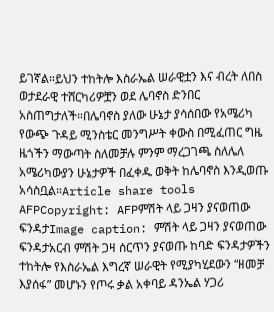ይገኛል።ይህን ተከትሎ እስራኤል ሠራዊቷን እና ብረት ለበስ ወታደራዊ ተሸርካሪዎቿን ወደ ሌባኖስ ድንበር አስጠግታለች።በሌባኖስ ያለው ሁኔታ ያሳሰበው የአሜሪካ የውጭ ጉዳይ ሚንስቴር መንግሥት ቀውስ በሚፈጠር ግዜ ዜጎችን ማውጣት ስለመቻሉ ምንም ማረጋገጫ ስለሌለ አሜሪካውያን ሁኔታዎች በፈቀዱ ወቅት ከሌባኖስ እንዲወጡ አሳስቧል።Article share tools
AFPCopyright: AFPምሽት ላይ ጋዛን ያናወጠው ፍንዳታImage caption: ምሽት ላይ ጋዛን ያናወጠው ፍንዳታአርብ ምሽት ጋዛ ሰርጥን ያናወጡ ከባድ ፍንዳታዎችን ተከትሎ የእስራኤል እግረኛ ሠራዊት የሚያካሂደውን “ዘመቻ እያሰፋ” መሆኑን የጦሩ ቃል አቀባይ ዳንኤል ሃጋሪ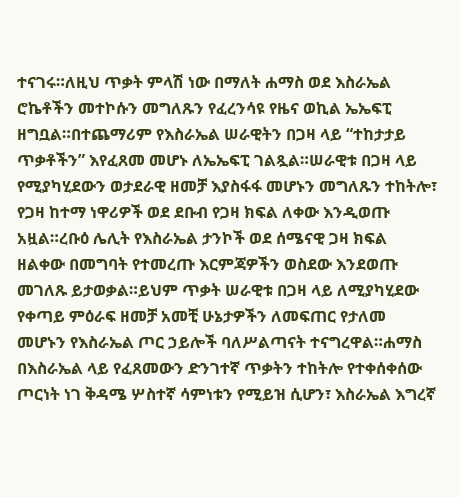ተናገሩ።ለዚህ ጥቃት ምላሽ ነው በማለት ሐማስ ወደ እስራኤል ሮኬቶችን መተኮሱን መግለጹን የፈረንሳዩ የዜና ወኪል ኤኤፍፒ ዘግቧል።በተጨማሪም የእስራኤል ሠራዊትን በጋዛ ላይ “ተከታታይ ጥቃቶችን” እየፈጸመ መሆኑ ለኤኤፍፒ ገልጿል።ሠራዊቱ በጋዛ ላይ የሚያካሂደውን ወታደራዊ ዘመቻ እያስፋፋ መሆኑን መግለጹን ተከትሎ፣ የጋዛ ከተማ ነዋሪዎች ወደ ደቡብ የጋዛ ክፍል ለቀው እንዲወጡ አዟል።ረቡዕ ሌሊት የእስራኤል ታንኮች ወደ ሰሜናዊ ጋዛ ክፍል ዘልቀው በመግባት የተመረጡ እርምጃዎችን ወስደው እንደወጡ መገለጹ ይታወቃል።ይህም ጥቃት ሠራዊቱ በጋዛ ላይ ለሚያካሂደው የቀጣይ ምዕራፍ ዘመቻ አመቺ ሁኔታዎችን ለመፍጠር የታለመ መሆኑን የእስራኤል ጦር ኃይሎች ባለሥልጣናት ተናግረዋል።ሐማስ በእስራኤል ላይ የፈጸመውን ድንገተኛ ጥቃትን ተከትሎ የተቀሰቀሰው ጦርነት ነገ ቅዳሜ ሦስተኛ ሳምነቱን የሚይዝ ሲሆን፣ እስራኤል እግረኛ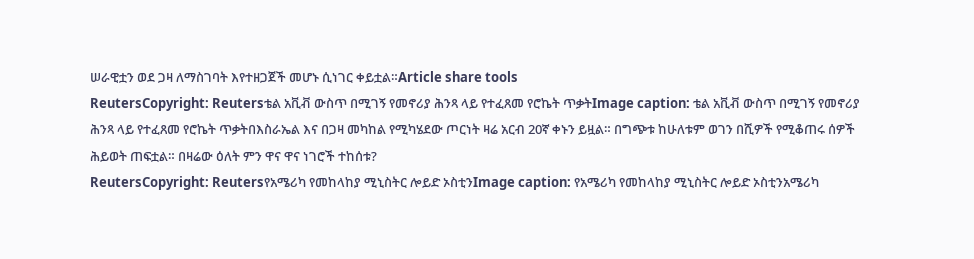ሠራዊቷን ወደ ጋዛ ለማስገባት እየተዘጋጀች መሆኑ ሲነገር ቀይቷል።Article share tools
ReutersCopyright: Reutersቴል አቪቭ ውስጥ በሚገኝ የመኖሪያ ሕንጻ ላይ የተፈጸመ የሮኬት ጥቃትImage caption: ቴል አቪቭ ውስጥ በሚገኝ የመኖሪያ ሕንጻ ላይ የተፈጸመ የሮኬት ጥቃትበእስራኤል እና በጋዛ መካከል የሚካሄደው ጦርነት ዛሬ አርብ 20ኛ ቀኑን ይዟል። በግጭቱ ከሁለቱም ወገን በሺዎች የሚቆጠሩ ሰዎች ሕይወት ጠፍቷል። በዛሬው ዕለት ምን ዋና ዋና ነገሮች ተከሰቱ?
ReutersCopyright: Reutersየአሜሪካ የመከላከያ ሚኒስትር ሎይድ ኦስቲንImage caption: የአሜሪካ የመከላከያ ሚኒስትር ሎይድ ኦስቲንአሜሪካ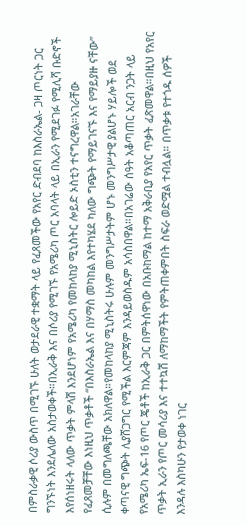በምስራቃዊ ሶሪያ ውስጥ በሚገኙ ሁለት ወታደራዊ ተቋማት ላይ የፈጸመችው የአየር ድብደባ ከእስራኤል- ጋዛ ጦርነት ጋር ግንኙነት እንደሌለው አስታወቀች።በኢራቅ እና በሶሪያ የሚገኙ የአሜሪካ ጦር አባላት ላይ በኢራን የሚደገፉ የሚሊሻ ቡድኖች እየሰነዘሩት ላለው ጥቃት ምላሽ እንደሆነም የአሜሪካ የመከላከያ ሚኒስትር ሎይድ ኦስቲን ተናግረዋል።አገራቸው የፈጸመቻቸው እነዚህ ጥቃቶች “በእስራኤል እና በሃማስ መካከል እየተካሄደ ካለው ግጭት የማይገናኙ እና የማይያዙ ናቸው” ሲሉም በመግለጫቸው አክለዋል።የመከላከያ ሚኒስትሩ ሁሉም መንግሥታትም ሆኑ መንግሥታዊ ያልሆኑ ሃይሎች ወደ ቀጣናዊ ግጭት ሊያሸጋግር የሚችል እርምጃም እንዳይወስዱም አሳስበዋል።በአገሬው ሰዓት አቆጣጠር አርብ ንጋት ላይ የአሜሪካ ኤፍ-16 የጦር ጄቶች ከኢራቅ ጋር በምትሰዋነው በአቡከማል ከተማ አቅራቢያ የአየር ጥቃት ፈጽመዋል።በዚህ የአየር ጥቃት ኢራን የጦር መሳሪያ እና ተተኳሽ ለማከማችት የምትጠቀምበት ስፍራ ወድሟል ተብሏል። በጥቃቱ የተጎዱ ሰዎች እንዳሉ እስካሁን የታወቀ ነገር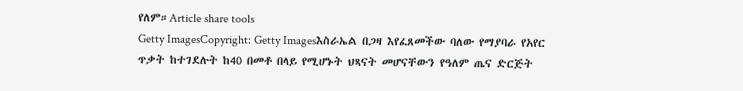የለም።Article share tools
Getty ImagesCopyright: Getty Imagesእስራኤል በጋዛ እየፈጸመችው ባለው የማያባራ የአየር ጥቃት ከተገደሉት ከ40 በመቶ በላይ የሚሆኑት ህጻናት መሆናቸውን የዓለም ጤና ድርጅት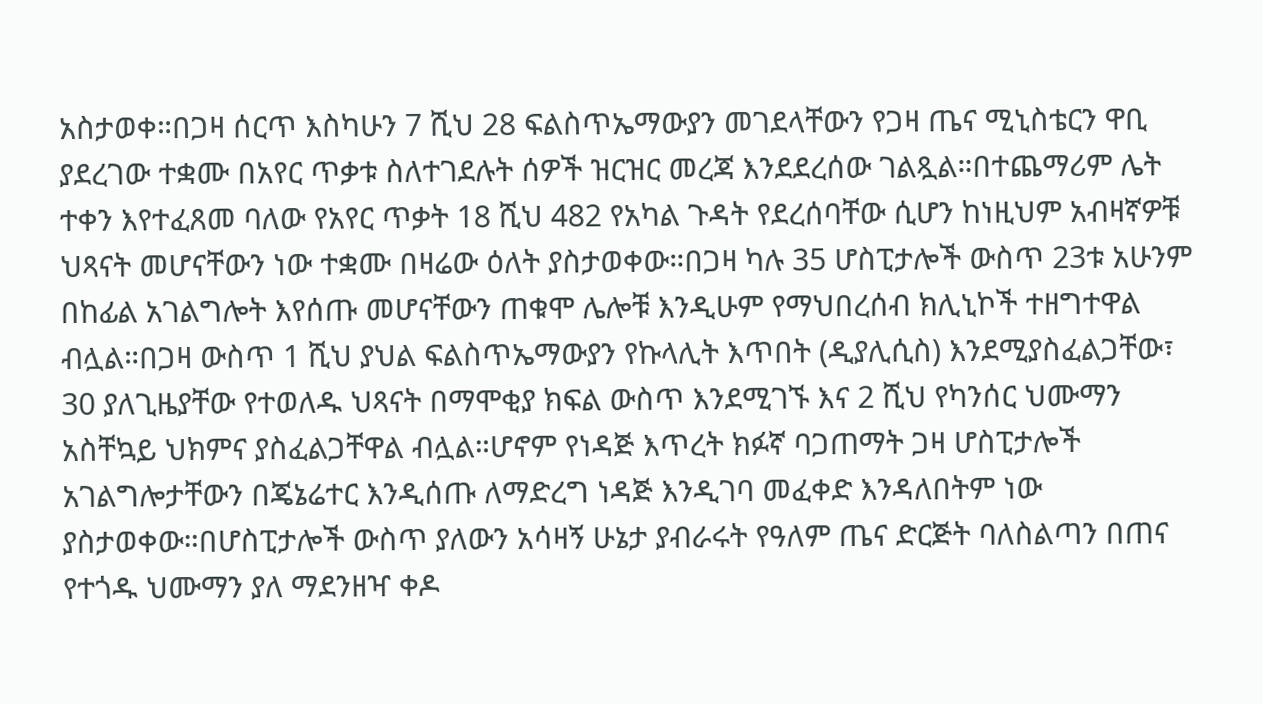አስታወቀ።በጋዛ ሰርጥ እስካሁን 7 ሺህ 28 ፍልስጥኤማውያን መገደላቸውን የጋዛ ጤና ሚኒስቴርን ዋቢ ያደረገው ተቋሙ በአየር ጥቃቱ ስለተገደሉት ሰዎች ዝርዝር መረጃ እንደደረሰው ገልጿል።በተጨማሪም ሌት ተቀን እየተፈጸመ ባለው የአየር ጥቃት 18 ሺህ 482 የአካል ጉዳት የደረሰባቸው ሲሆን ከነዚህም አብዛኛዎቹ ህጻናት መሆናቸውን ነው ተቋሙ በዛሬው ዕለት ያስታወቀው።በጋዛ ካሉ 35 ሆስፒታሎች ውስጥ 23ቱ አሁንም በከፊል አገልግሎት እየሰጡ መሆናቸውን ጠቁሞ ሌሎቹ እንዲሁም የማህበረሰብ ክሊኒኮች ተዘግተዋል ብሏል።በጋዛ ውስጥ 1 ሺህ ያህል ፍልስጥኤማውያን የኩላሊት እጥበት (ዲያሊሲስ) እንደሚያስፈልጋቸው፣ 30 ያለጊዜያቸው የተወለዱ ህጻናት በማሞቂያ ክፍል ውስጥ እንደሚገኙ እና 2 ሺህ የካንሰር ህሙማን አስቸኳይ ህክምና ያስፈልጋቸዋል ብሏል።ሆኖም የነዳጅ እጥረት ክፉኛ ባጋጠማት ጋዛ ሆስፒታሎች አገልግሎታቸውን በጄኔሬተር እንዲሰጡ ለማድረግ ነዳጅ እንዲገባ መፈቀድ እንዳለበትም ነው ያስታወቀው።በሆስፒታሎች ውስጥ ያለውን አሳዛኝ ሁኔታ ያብራሩት የዓለም ጤና ድርጅት ባለስልጣን በጠና የተጎዱ ህሙማን ያለ ማደንዘዣ ቀዶ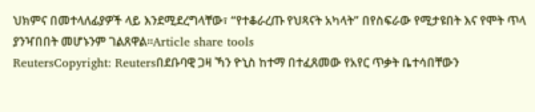ህክምና በመተላለፊያዎች ላይ እንደሚደረግላቸው፣ “የተቆራረጡ የህጻናት አካላት” በየስፍራው የሚታዩበት እና የሞት ጥላ ያንዣበበት መሆኑንም ገልጸዋል።Article share tools
ReutersCopyright: Reutersበደቡባዊ ጋዛ ኻን ዮኒስ ከተማ በተፈጸመው የአየር ጥቃት ቤተሳበቸውን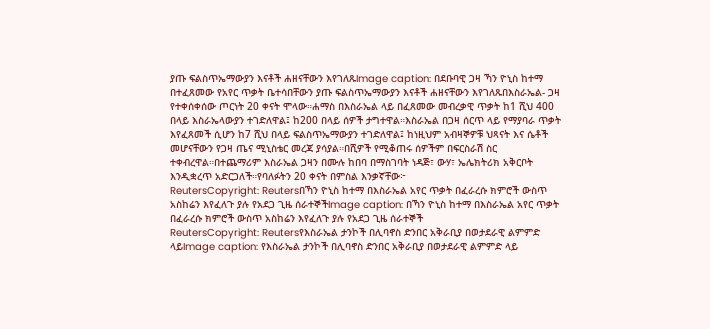ያጡ ፍልስጥኤማውያን እናቶች ሐዘናቸውን እየገለጹImage caption: በደቡባዊ ጋዛ ኻን ዮኒስ ከተማ በተፈጸመው የአየር ጥቃት ቤተሳበቸውን ያጡ ፍልስጥኤማውያን እናቶች ሐዘናቸውን እየገለጹበእስራኤል- ጋዛ የተቀሰቀሰው ጦርነት 20 ቀናት ሞላው።ሐማስ በእስራኤል ላይ በፈጸመው መብረቃዊ ጥቃት ከ1 ሺህ 400 በላይ እስራኤላውያን ተገድለዋል፤ ከ200 በላይ ሰዎች ታግተዋል።እስራኤል በጋዛ ሰርጥ ላይ የማያባራ ጥቃት እየፈጸመች ሲሆን ከ7 ሺህ በላይ ፍልስጥኤማውያን ተገድለዋል፤ ከነዚህም አብዛኞዎቹ ህጻናት እና ሴቶች መሆናቸውን የጋዛ ጤና ሚኒስቴር መረጃ ያሳያል።በሺዎች የሚቆጠሩ ሰዎችም በፍርስራሽ ስር ተቀብረዋል።በተጨማሪም እስራኤል ጋዛን በሙሉ ከበባ በማስገባት ነዳጅ፣ ውሃ፣ ኤሌክትሪክ አቅርቦት እንዲቋረጥ አድርጋለች።የባለፉትን 20 ቀናት በምስል እንቃኛቸው፦
ReutersCopyright: Reutersበኻን ዮኒስ ከተማ በእስራኤል አየር ጥቃት በፈራረሱ ክምሮች ውስጥ አስከሬን እየፈለጉ ያሉ የአደጋ ጊዜ ሰራተኞችImage caption: በኻን ዮኒስ ከተማ በእስራኤል አየር ጥቃት በፈራረሱ ክምሮች ውስጥ አስከሬን እየፈለጉ ያሉ የአደጋ ጊዜ ሰራተኞች
ReutersCopyright: Reutersየእስራኤል ታንኮች በሊባኖስ ድንበር አቅራቢያ በወታደራዊ ልምምድ ላይImage caption: የእስራኤል ታንኮች በሊባኖስ ድንበር አቅራቢያ በወታደራዊ ልምምድ ላይ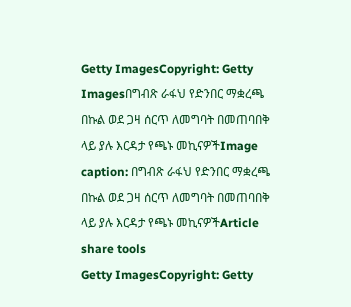Getty ImagesCopyright: Getty Imagesበግብጽ ራፋህ የድንበር ማቋረጫ በኩል ወደ ጋዛ ሰርጥ ለመግባት በመጠባበቅ ላይ ያሉ እርዳታ የጫኑ መኪናዎችImage caption: በግብጽ ራፋህ የድንበር ማቋረጫ በኩል ወደ ጋዛ ሰርጥ ለመግባት በመጠባበቅ ላይ ያሉ እርዳታ የጫኑ መኪናዎችArticle share tools
Getty ImagesCopyright: Getty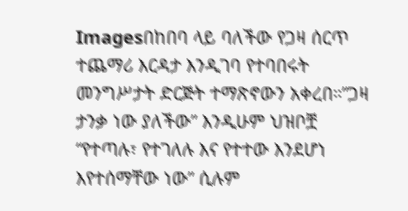Imagesበከበባ ላይ ባለችው የጋዛ ሰርጥ ተጨማሪ እርዳታ እንዲገባ የተባበሩት መንግሥታት ድርጅት ተማጽኖውን አቀረበ።”ጋዛ ታንቃ ነው ያለችው” እንዲሁም ህዝቦቿ “የተጣሉ፣ የተገለሉ እና የተተው እንደሆነ እየተሰማቸው ነው” ሲሉም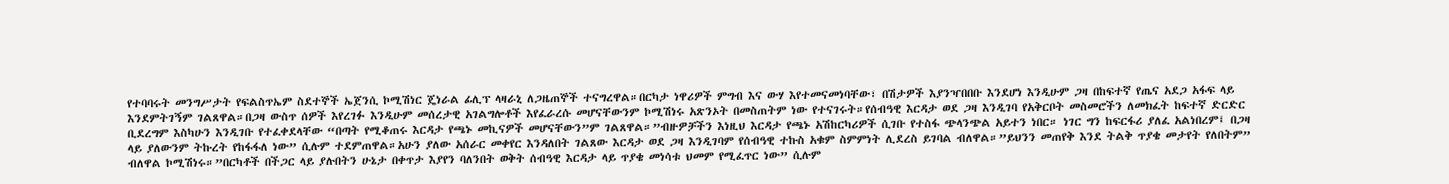የተባባሩት መንግሥታት የፍልስጥኤም ስደተኞች ኤጀንሲ ኮሚሽነር ጄነራል ፊሊፕ ላዛራኒ ለጋዜጠኞች ተናግረዋል።በርካታ ነዋሪዎች ምግብ እና ውሃ እየተመናመነባቸው፣ በሽታዎች እያንዣበበቡ እንደሆነ እንዲሁም ጋዛ በከፍተኛ የጤና አደጋ አፋፍ ላይ እንደምትገኝም ገልጸዋል።በጋዛ ውስጥ ሰዎች እየረገፉ እንዲሁም መሰረታዊ አገልግሎቶች እየፈራረሱ መሆናቸውንም ኮሚሽነሩ አጽንኦት በመስጠትም ነው የተናገሩት።የሰብዓዊ እርዳታ ወደ ጋዛ እንዲገባ የአቅርቦት መስመሮችን ለመክፈት ከፍተኛ ድርድር ቢደረግም እስካሁን እንዲገቡ የተፈቀደላቸው “በጣት የሚቆጠሩ እርዳታ የጫኑ መኪናዎች መሆናቸውን”ም ገልጸዋል።”ብዙዎቻችን እነዚህ እርዳታ የጫኑ አሽከርካሪዎች ሲገቡ የተስፋ ጭላንጭል አይተን ነበር። ነገር ግን ከፍርፋሪ ያለፈ አልነበረም፤ በጋዛ ላይ ያለውንም ትኩረት የከፋፋለ ነው” ሲሉም ተደምጠዋል።አሁን ያለው አሰራር መቀየር እንዳለበት ገልጸው እርዳታ ወደ ጋዛ እንዲገባም የሰብዓዊ ተኩስ አቁም ስምምነት ሊደረስ ይገባል ብለዋል።”ይህንን መጠየቅ እንደ ትልቅ ጥያቄ መታየት የለበትም” ብለዋል ኮሚሽነሩ።”በርካቶች በችጋር ላይ ያሉበትን ሁኔታ በቀጥታ እያየን ባለንበት ወቅት ሰብዓዊ እርዳታ ላይ ጥያቄ መነሳቱ ህመም የሚፈጥር ነው” ሲሉም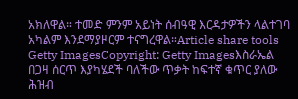አክለዋል። ተመድ ምንም አይነት ሰብዓዊ እርዳታዎችን ላልተገባ አካልም እንደማያዞርም ተናግረዋል።Article share tools
Getty ImagesCopyright: Getty Imagesእስራኤል በጋዛ ሰርጥ እያካሄደች ባለችው ጥቃት ከፍተኛ ቁጥር ያለው ሕዝብ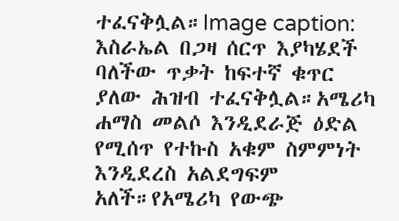ተፈናቅሏል።Image caption: እስራኤል በጋዛ ሰርጥ እያካሄደች ባለችው ጥቃት ከፍተኛ ቁጥር ያለው ሕዝብ ተፈናቅሏል።አሜሪካ ሐማስ መልሶ እንዲደራጅ ዕድል የሚሰጥ የተኩስ አቁም ስምምነት እንዲደረስ አልደግፍም አለች።የአሜሪካ የውጭ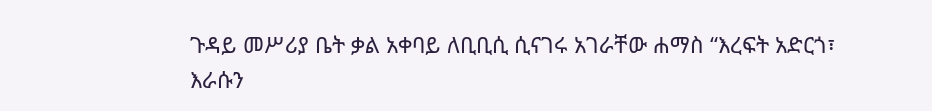ጉዳይ መሥሪያ ቤት ቃል አቀባይ ለቢቢሲ ሲናገሩ አገራቸው ሐማስ “እረፍት አድርጎ፣ እራሱን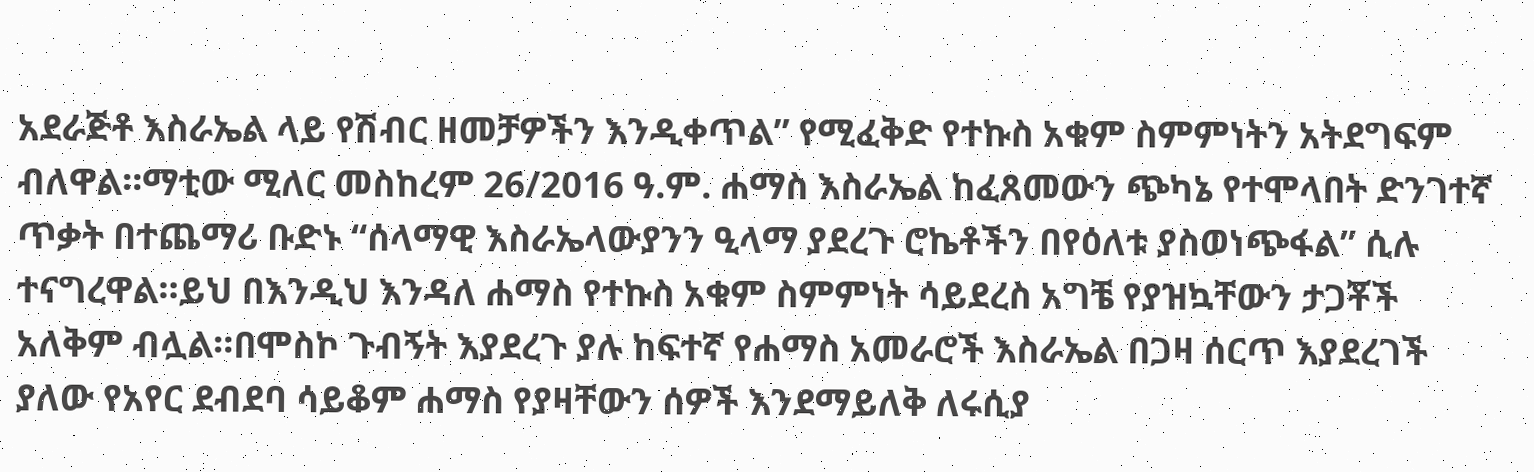አደራጅቶ እስራኤል ላይ የሽብር ዘመቻዎችን እንዲቀጥል” የሚፈቅድ የተኩስ አቁም ስምምነትን አትደግፍም ብለዋል።ማቲው ሚለር መስከረም 26/2016 ዓ.ም. ሐማስ እስራኤል ከፈጸመውን ጭካኔ የተሞላበት ድንገተኛ ጥቃት በተጨማሪ ቡድኑ “ሰላማዊ እስራኤላውያንን ዒላማ ያደረጉ ሮኬቶችን በየዕለቱ ያስወነጭፋል” ሲሉ ተናግረዋል።ይህ በእንዲህ እንዳለ ሐማስ የተኩስ አቁም ስምምነት ሳይደረስ አግቼ የያዝኳቸውን ታጋቾች አለቅም ብሏል።በሞስኮ ጉብኝት እያደረጉ ያሉ ከፍተኛ የሐማስ አመራሮች እስራኤል በጋዛ ሰርጥ እያደረገች ያለው የአየር ደብደባ ሳይቆም ሐማስ የያዛቸውን ሰዎች እንደማይለቅ ለሩሲያ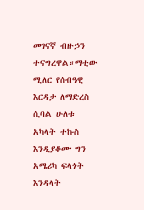መገናኛ ብዙኃን ተናግረዋል።ማቲው ሚለር የሰብዓዊ እርዳታ ለማድረስ ሲባል ሁለቱ አካላት ተኩስ እንዲያቆሙ ግን አሜሪካ ፍላጎት እንዳላት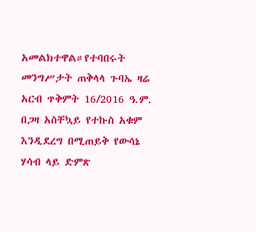አመልክተዋል።የተባበሩት መንግሥታት ጠቅላላ ጉባኤ ዛሬ አርብ ጥቅምት 16/2016 ዓ.ም. በጋዛ አስቸኳይ የተኩስ አቁም እንዲደረግ በሚጠይቅ የውሳኔ ሃሳብ ላይ ድምጽ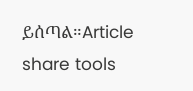ይሰጣል።Article share tools